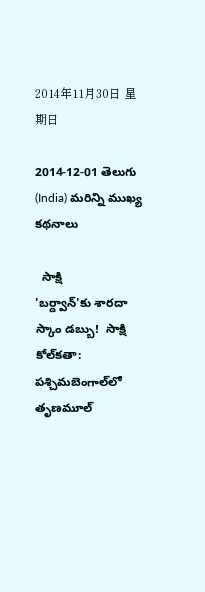2014年11月30日 星期日

2014-12-01 తెలుగు (India) మరిన్ని ముఖ్య కథనాలు

  సాక్షి
'బర్ద్వాన్'కు శారదా స్కాం డబ్బు!  సాక్షి
కోల్‌కతా: పశ్చిమబెంగాల్‌లో తృణమూల్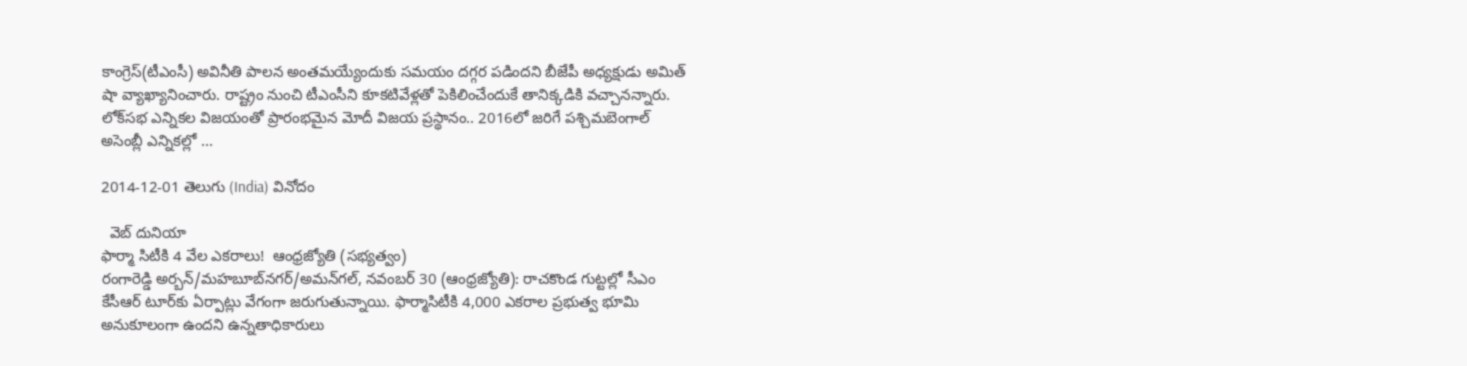కాంగ్రెస్(టీఎంసీ) అవినీతి పాలన అంతమయ్యేందుకు సమయం దగ్గర పడిందని బీజేపీ అధ్యక్షుడు అమిత్ షా వ్యాఖ్యానించారు. రాష్ట్రం నుంచి టీఎంసీని కూకటివేళ్లతో పెకిలించేందుకే తానిక్కడికి వచ్చానన్నారు. లోక్‌సభ ఎన్నికల విజయంతో ప్రారంభమైన మోదీ విజయ ప్రస్థానం.. 2016లో జరిగే పశ్చిమబెంగాల్ అసెంబ్లీ ఎన్నికల్లో ...

2014-12-01 తెలుగు (India) వినోదం

  వెబ్ దునియా
ఫార్మా సిటీకి 4 వేల ఎకరాలు!  ఆంధ్రజ్యోతి (సభ్యత్వం)
రంగారెడ్డి అర్బన్‌/మహబూబ్‌నగర్‌/అమన్‌గల్‌, నవంబర్‌ 30 (ఆంధ్రజ్యోతి): రాచకొండ గుట్టల్లో సీఎం కేసీఆర్‌ టూర్‌కు ఏర్పాట్లు వేగంగా జరుగుతున్నాయి. ఫార్మాసిటీకి 4,000 ఎకరాల ప్రభుత్వ భూమి అనుకూలంగా ఉందని ఉన్నతాధికారులు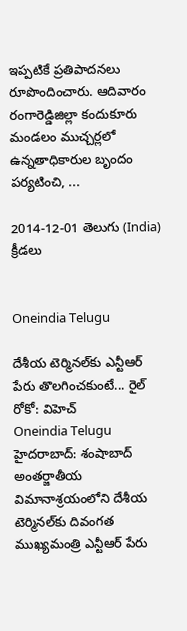ఇప్పటికే ప్రతిపాదనలు రూపొందించారు. ఆదివారం రంగారెడ్డిజిల్లా కందుకూరు మండలం ముచ్చర్లలో ఉన్నతాధికారుల బృందం పర్యటించి, ...

2014-12-01 తెలుగు (India) క్రీడలు


Oneindia Telugu

దేశీయ టెర్మినల్‌కు ఎన్టీఆర్ పేరు తొలగించకుంటే... రైల్ రోకో: విహెచ్
Oneindia Telugu
హైదరాబాద్: శంషాబాద్ అంతర్జాతీయ విమానాశ్రయంలోని దేశీయ టెర్మినల్‌కు దివంగత ముఖ్యమంత్రి ఎన్టీఆర్ పేరు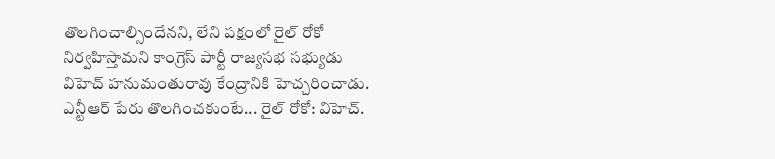తొలగించాల్సిందేనని, లేని పక్షంలో రైల్ రోకో నిర్వహిస్తామని కాంగ్రెస్ పార్టీ రాజ్యసభ సభ్యుడు విహెచ్ హనుమంతురావు కేంద్రానికి హెచ్చరించాడు. ఎన్టీఆర్ పేరు తొలగించకుంటే... రైల్ రోకో: విహెచ్.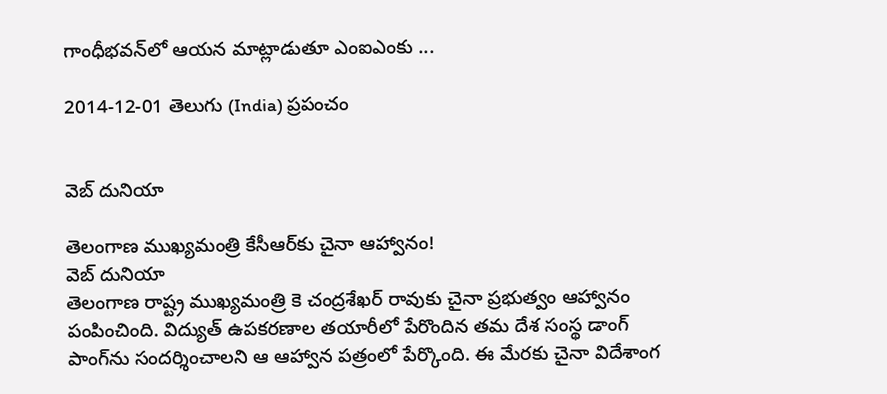గాంధీభవన్‌లో ఆయన మాట్లాడుతూ ఎంఐఎంకు ...

2014-12-01 తెలుగు (India) ప్రపంచం


వెబ్ దునియా

తెలంగాణ ముఖ్యమంత్రి కేసీఆర్‌కు చైనా ఆహ్వానం!
వెబ్ దునియా
తెలంగాణ రాష్ట్ర ముఖ్యమంత్రి కె చంద్రశేఖర్ రావుకు చైనా ప్రభుత్వం ఆహ్వానం పంపించింది. విద్యుత్ ఉపకరణాల తయారీలో పేరొందిన తమ దేశ సంస్థ డాంగ్ పాంగ్‌ను సందర్శించాలని ఆ ఆహ్వాన పత్రంలో పేర్కొంది. ఈ మేరకు చైనా విదేశాంగ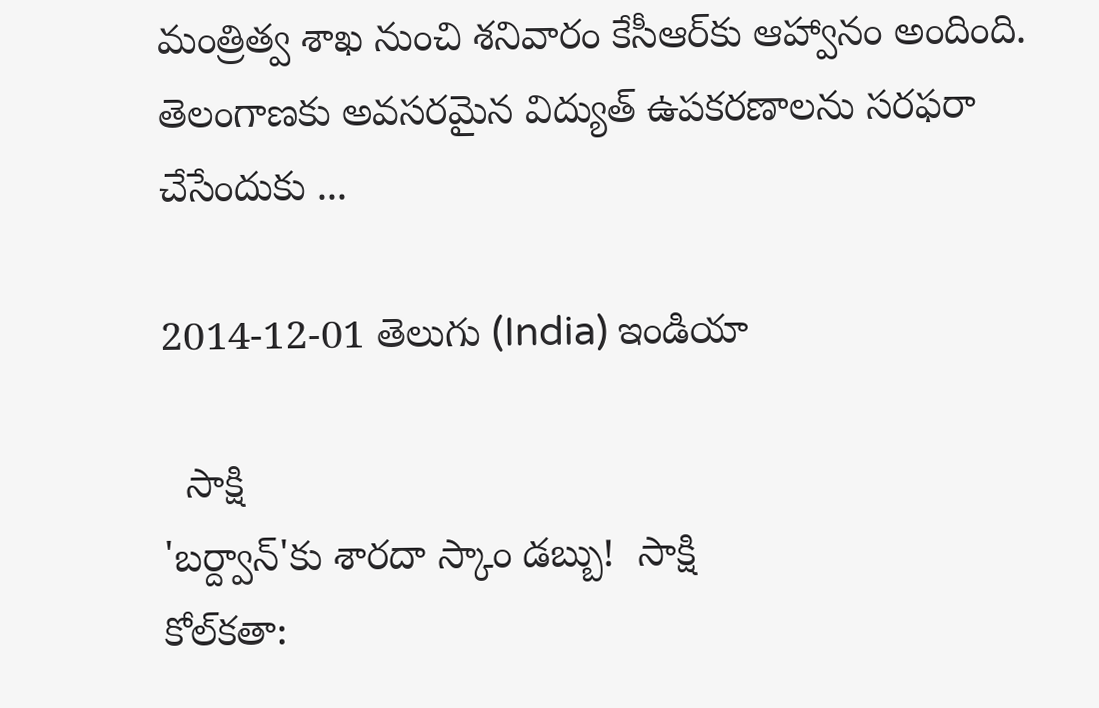మంత్రిత్వ శాఖ నుంచి శనివారం కేసీఆర్‌కు ఆహ్వానం అందింది. తెలంగాణకు అవసరమైన విద్యుత్ ఉపకరణాలను సరఫరా చేసేందుకు ...

2014-12-01 తెలుగు (India) ఇండియా

  సాక్షి
'బర్ద్వాన్'కు శారదా స్కాం డబ్బు!  సాక్షి
కోల్‌కతా: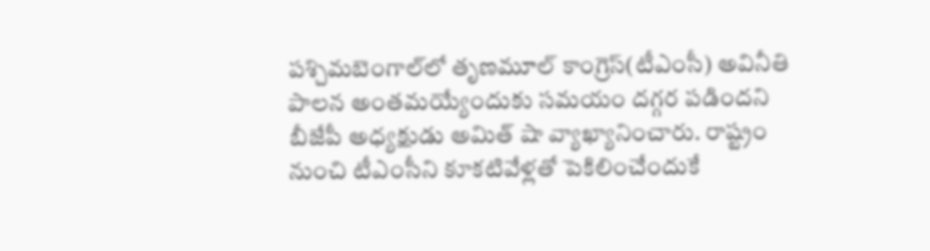పశ్చిమబెంగాల్‌లో తృణమూల్ కాంగ్రెస్(టీఎంసీ) అవినీతి పాలన అంతమయ్యేందుకు సమయం దగ్గర పడిందని బీజేపీ అధ్యక్షుడు అమిత్ షా వ్యాఖ్యానించారు. రాష్ట్రం నుంచి టీఎంసీని కూకటివేళ్లతో పెకిలించేందుకే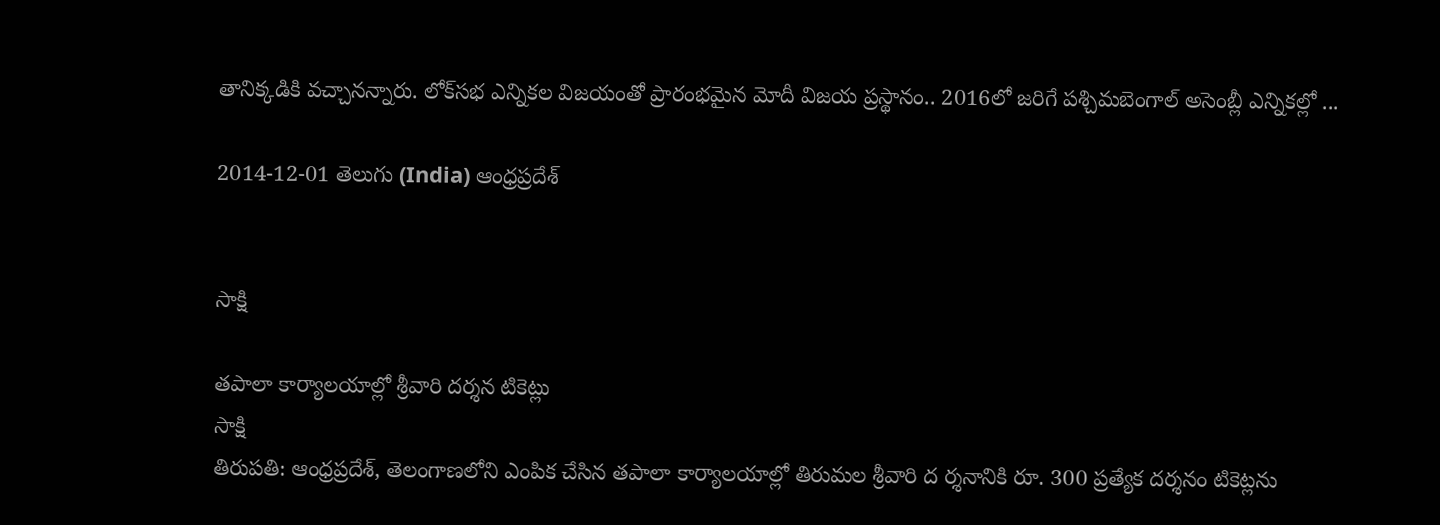తానిక్కడికి వచ్చానన్నారు. లోక్‌సభ ఎన్నికల విజయంతో ప్రారంభమైన మోదీ విజయ ప్రస్థానం.. 2016లో జరిగే పశ్చిమబెంగాల్ అసెంబ్లీ ఎన్నికల్లో ...

2014-12-01 తెలుగు (India) ఆంధ్రప్రదేశ్


సాక్షి

తపాలా కార్యాలయాల్లో శ్రీవారి దర్శన టికెట్లు
సాక్షి
తిరుపతి: ఆంధ్రప్రదేశ్, తెలంగాణలోని ఎంపిక చేసిన తపాలా కార్యాలయాల్లో తిరుమల శ్రీవారి ద ర్శనానికి రూ. 300 ప్రత్యేక దర్శనం టికెట్లను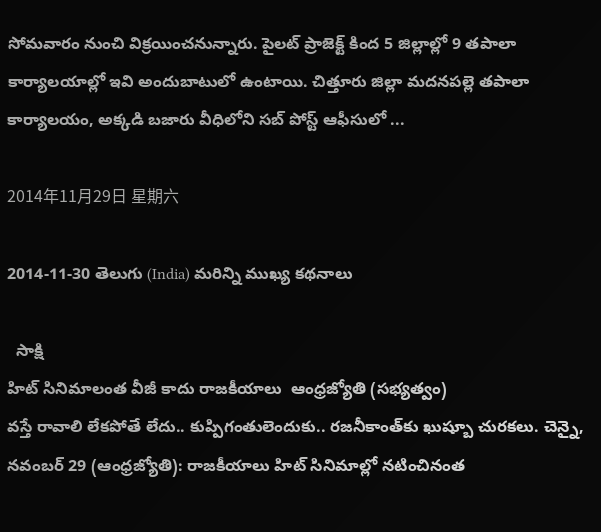సోమవారం నుంచి విక్రయించనున్నారు. పైలట్ ప్రాజెక్ట్ కింద 5 జిల్లాల్లో 9 తపాలా కార్యాలయాల్లో ఇవి అందుబాటులో ఉంటాయి. చిత్తూరు జిల్లా మదనపల్లె తపాలా కార్యాలయం, అక్కడి బజారు వీధిలోని సబ్ పోస్ట్ ఆఫీసులో ...

2014年11月29日 星期六

2014-11-30 తెలుగు (India) మరిన్ని ముఖ్య కథనాలు

  సాక్షి
హిట్‌ సినిమాలంత వీజీ కాదు రాజకీయాలు  ఆంధ్రజ్యోతి (సభ్యత్వం)
వస్తే రావాలి లేకపోతే లేదు.. కుప్పిగంతులెందుకు.. రజనీకాంత్‌కు ఖుష్బూ చురకలు. చెన్నై, నవంబర్‌ 29 (ఆంధ్రజ్యోతి): రాజకీయాలు హిట్‌ సినిమాల్లో నటించినంత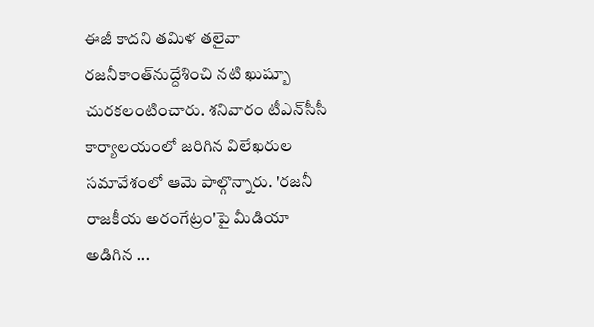ఈజీ కాదని తమిళ తలైవా రజనీకాంత్‌నుద్దేశించి నటి ఖుష్బూ చురకలంటించారు. శనివారం టీఎన్‌సీసీ కార్యాలయంలో జరిగిన విలేఖరుల సమావేశంలో ఆమె పాల్గొన్నారు. 'రజనీ రాజకీయ అరంగేట్రం'పై మీడియా అడిగిన ...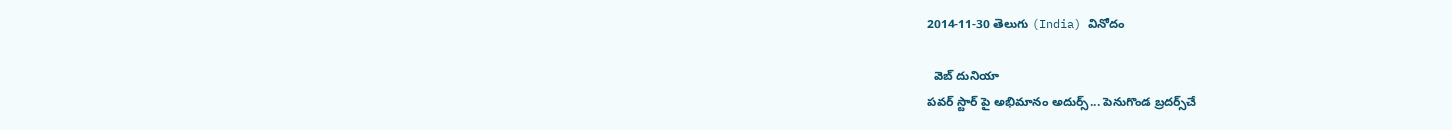2014-11-30 తెలుగు (India) వినోదం

  వెబ్ దునియా
పవర్ స్టార్ పై అభిమానం అదుర్స్... పెనుగొండ బ్రదర్స్‌చే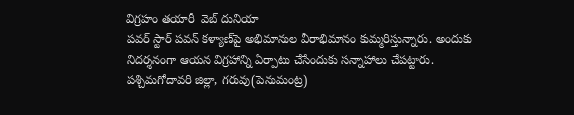విగ్రహం తయారీ  వెబ్ దునియా
పవర్ స్టార్ పవన్ కళ్యాణ్‌పై అభిమానుల వీరాభిమానం కుమ్మరిస్తున్నారు. అందుకు నిదర్శనంగా ఆయన విగ్రహాన్ని ఏర్పాటు చేసేందుకు సన్నాహాలు చేపట్టారు. పశ్చిమగోదావరి జిల్లా, గరువు(పెనుమంట్ర)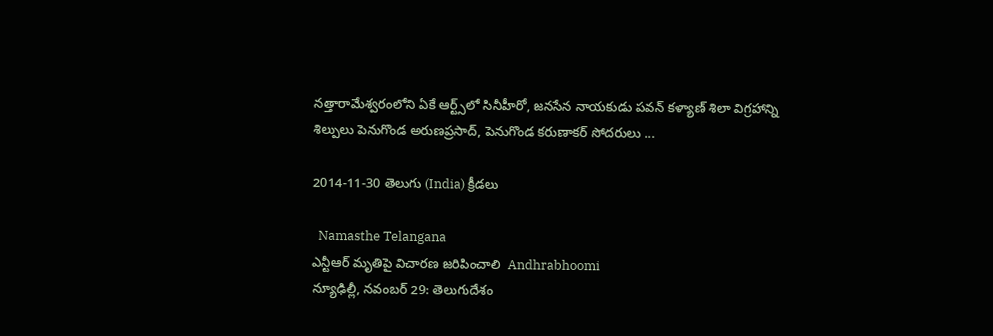నత్తారామేశ్వరంలోని ఏకే ఆర్ట్స్‌లో సినీహీరో, జనసేన నాయకుడు పవన్‌ కళ్యాణ్ శిలా విగ్రహాన్ని శిల్పులు పెనుగొండ అరుణప్రసాద్, పెనుగొండ కరుణాకర్ సోదరులు ...

2014-11-30 తెలుగు (India) క్రీడలు

  Namasthe Telangana
ఎన్టీఆర్ మృతిపై విచారణ జరిపించాలి  Andhrabhoomi
న్యూఢిల్లీ, నవంబర్ 29: తెలుగుదేశం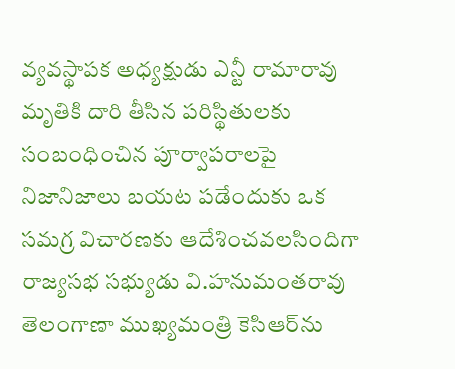వ్యవస్థాపక అధ్యక్షుడు ఎన్టీ రామారావు మృతికి దారి తీసిన పరిస్థితులకు సంబంధించిన పూర్వాపరాలపై నిజానిజాలు బయట పడేందుకు ఒక సమగ్ర విచారణకు ఆదేశించవలసిందిగా రాజ్యసభ సభ్యుడు వి.హనుమంతరావు తెలంగాణా ముఖ్యమంత్రి కెసిఆర్‌ను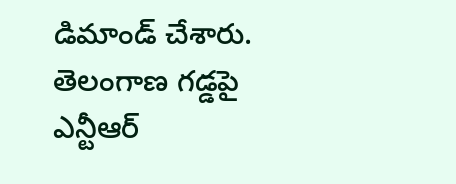డిమాండ్ చేశారు. తెలంగాణ గడ్డపై ఎన్టీఆర్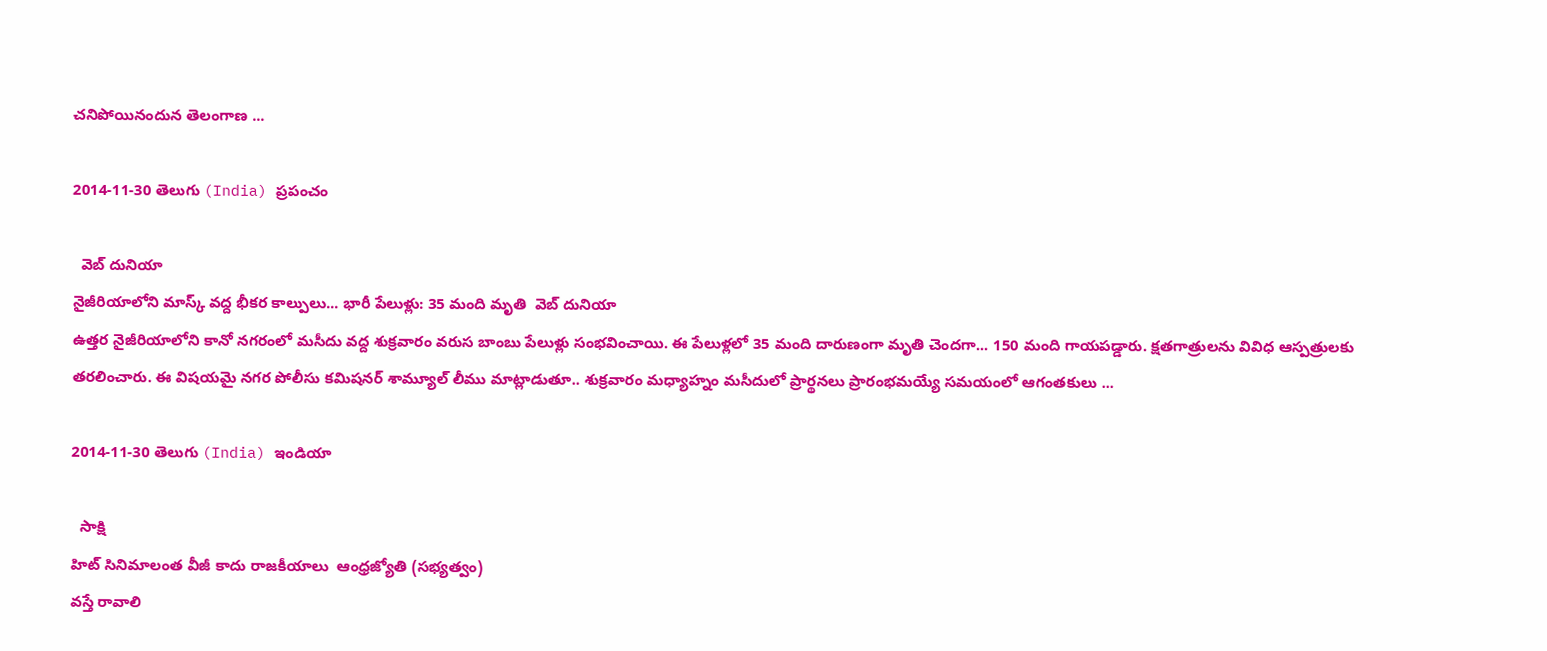చనిపోయినందున తెలంగాణ ...

2014-11-30 తెలుగు (India) ప్రపంచం

  వెబ్ దునియా
నైజీరియాలోని మాస్క్ వద్ద భీకర కాల్పులు... భారీ పేలుళ్లు: 35 మంది మృతి  వెబ్ దునియా
ఉత్తర నైజీరియాలోని కానో నగరంలో మసీదు వద్ద శుక్రవారం వరుస బాంబు పేలుళ్లు సంభవించాయి. ఈ పేలుళ్లలో 35 మంది దారుణంగా మృతి చెందగా... 150 మంది గాయపడ్డారు. క్షతగాత్రులను వివిధ ఆస్పత్రులకు తరలించారు. ఈ విషయమై నగర పోలీసు కమిషనర్ శామ్యూల్ లీము మాట్లాడుతూ.. శుక్రవారం మధ్యాహ్నం మసీదులో ప్రార్థనలు ప్రారంభమయ్యే సమయంలో ఆగంతకులు ...

2014-11-30 తెలుగు (India) ఇండియా

  సాక్షి
హిట్‌ సినిమాలంత వీజీ కాదు రాజకీయాలు  ఆంధ్రజ్యోతి (సభ్యత్వం)
వస్తే రావాలి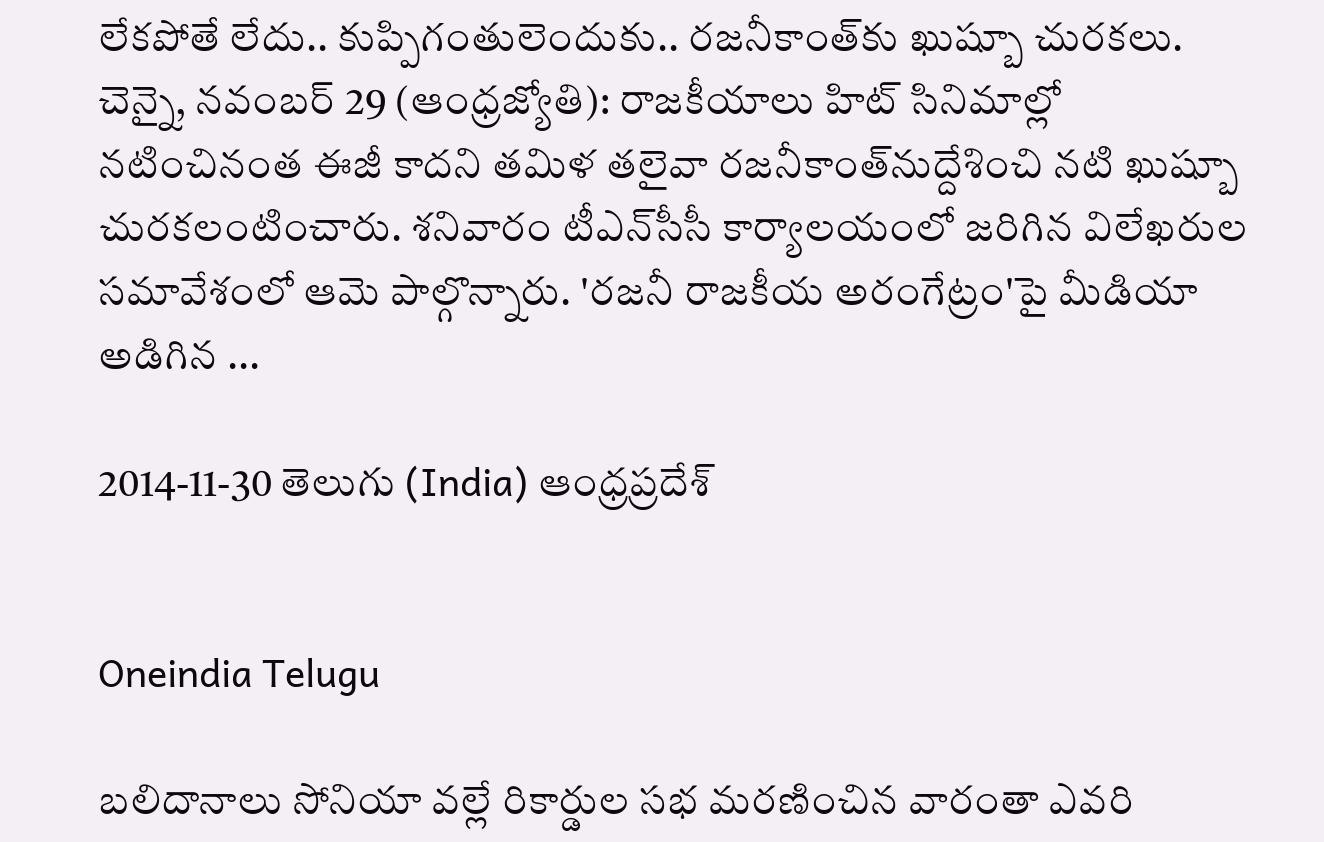లేకపోతే లేదు.. కుప్పిగంతులెందుకు.. రజనీకాంత్‌కు ఖుష్బూ చురకలు. చెన్నై, నవంబర్‌ 29 (ఆంధ్రజ్యోతి): రాజకీయాలు హిట్‌ సినిమాల్లో నటించినంత ఈజీ కాదని తమిళ తలైవా రజనీకాంత్‌నుద్దేశించి నటి ఖుష్బూ చురకలంటించారు. శనివారం టీఎన్‌సీసీ కార్యాలయంలో జరిగిన విలేఖరుల సమావేశంలో ఆమె పాల్గొన్నారు. 'రజనీ రాజకీయ అరంగేట్రం'పై మీడియా అడిగిన ...

2014-11-30 తెలుగు (India) ఆంధ్రప్రదేశ్


Oneindia Telugu

బలిదానాలు సోనియా వల్లే రికార్డుల సభ మరణించిన వారంతా ఎవరి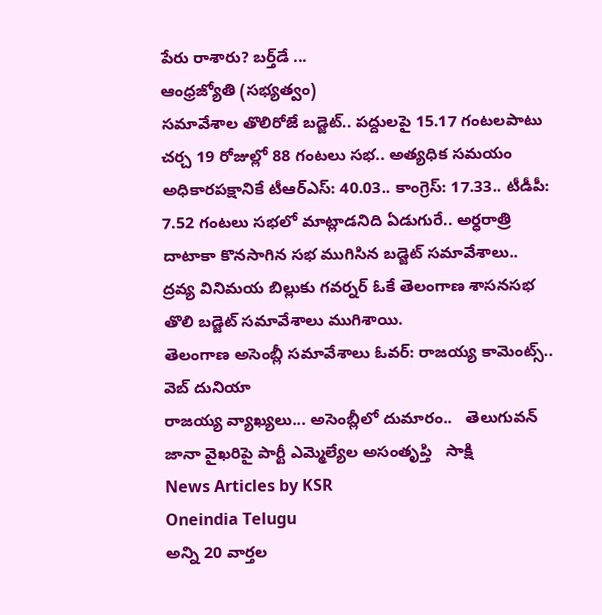పేరు రాశారు? బర్త్‌డే ...
ఆంధ్రజ్యోతి (సభ్యత్వం)
సమావేశాల తొలిరోజే బడ్జెట్‌.. పద్దులపై 15.17 గంటలపాటు చర్చ 19 రోజుల్లో 88 గంటలు సభ.. అత్యధిక సమయం అధికారపక్షానికే టీఆర్‌ఎస్‌: 40.03.. కాంగ్రెస్‌: 17.33.. టీడీపీ: 7.52 గంటలు సభలో మాట్లాడనిది ఏడుగురే.. అర్ధరాత్రి దాటాకా కొనసాగిన సభ ముగిసిన బడ్జెట్‌ సమావేశాలు.. ద్రవ్య వినిమయ బిల్లుకు గవర్నర్‌ ఓకే తెలంగాణ శాసనసభ తొలి బడ్జెట్‌ సమావేశాలు ముగిశాయి.
తెలంగాణ అసెంబ్లీ సమావేశాలు ఓవర్: రాజయ్య కామెంట్స్..   వెబ్ దునియా
రాజయ్య వ్యాఖ్యలు... అసెంబ్లీలో దుమారం..   తెలుగువన్
జానా వైఖరిపై పార్టీ ఎమ్మెల్యేల అసంతృప్తి   సాక్షి
News Articles by KSR
Oneindia Telugu
అన్ని 20 వార్తల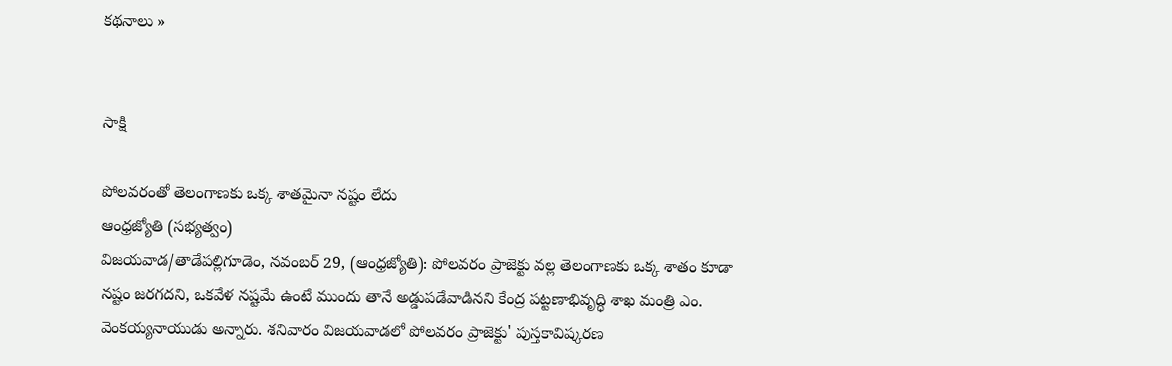కథనాలు »


సాక్షి

పోలవరంతో తెలంగాణకు ఒక్క శాతమైనా నష్టం లేదు
ఆంధ్రజ్యోతి (సభ్యత్వం)
విజయవాడ/తాడేపల్లిగూడెం, నవంబర్‌ 29, (ఆంధ్రజ్యోతి): పోలవరం ప్రాజెక్టు వల్ల తెలంగాణకు ఒక్క శాతం కూడా నష్టం జరగదని, ఒకవేళ నష్టమే ఉంటే ముందు తానే అడ్డుపడేవాడినని కేంద్ర పట్టణాభివృద్ధి శాఖ మంత్రి ఎం. వెంకయ్యనాయుడు అన్నారు. శనివారం విజయవాడలో పోలవరం ప్రాజెక్టు' పుస్తకావిష్కరణ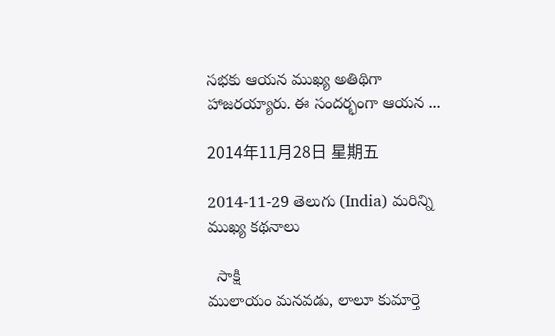సభకు ఆయన ముఖ్య అతిథిగా హాజరయ్యారు. ఈ సందర్భంగా ఆయన ...

2014年11月28日 星期五

2014-11-29 తెలుగు (India) మరిన్ని ముఖ్య కథనాలు

  సాక్షి
ములాయం మనవడు, లాలూ కుమార్తె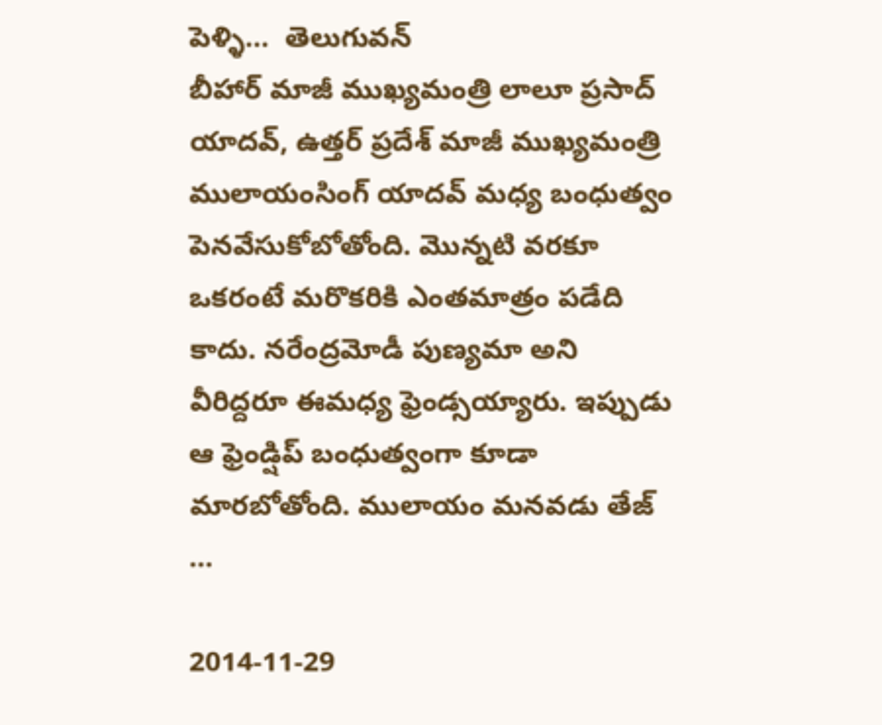పెళ్ళి...  తెలుగువన్
బీహార్ మాజీ ముఖ్యమంత్రి లాలూ ప్రసాద్ యాదవ్, ఉత్తర్ ప్రదేశ్ మాజీ ముఖ్యమంత్రి ములాయంసింగ్ యాదవ్ మధ్య బంధుత్వం పెనవేసుకోబోతోంది. మొన్నటి వరకూ ఒకరంటే మరొకరికి ఎంతమాత్రం పడేది కాదు. నరేంద్రమోడీ పుణ్యమా అని వీరిద్దరూ ఈమధ్య ఫ్రెండ్సయ్యారు. ఇప్పుడు ఆ ఫ్రెండ్షిప్ బంధుత్వంగా కూడా మారబోతోంది. ములాయం మనవడు తేజ్ ...

2014-11-29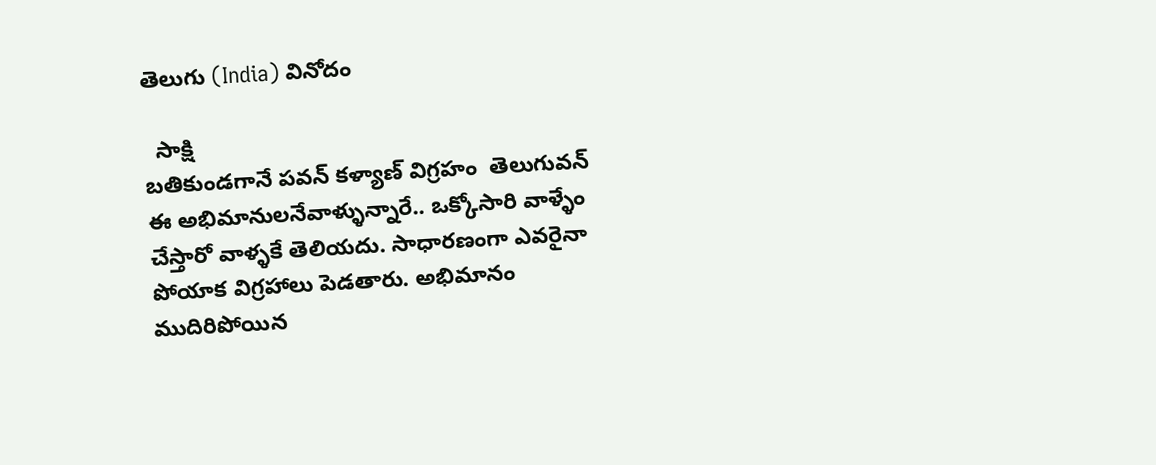తెలుగు (India) వినోదం

  సాక్షి
బతికుండగానే పవన్ కళ్యాణ్ విగ్రహం  తెలుగువన్
ఈ అభిమానులనేవాళ్ళున్నారే.. ఒక్కోసారి వాళ్ళేం చేస్తారో వాళ్ళకే తెలియదు. సాధారణంగా ఎవరైనా పోయాక విగ్రహాలు పెడతారు. అభిమానం ముదిరిపోయిన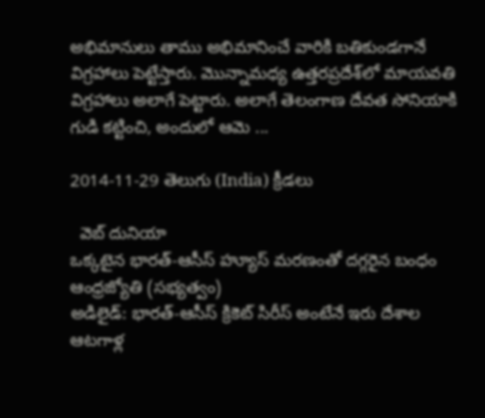అభిమానులు తాము అభిమానించే వారికి బతికుండగానే విగ్రహాలు పెట్టేస్తారు. మొన్నామధ్య ఉత్తరప్రదేశ్‌లో మాయవతి విగ్రహాలు అలాగే పెట్టారు. అలాగే తెలంగాణ దేవత సోనియాకి గుడి కట్టించి, అందులో ఆమె ...

2014-11-29 తెలుగు (India) క్రీడలు

  వెబ్ దునియా
ఒక్కటైన భారత్‌-ఆసీస్‌ హ్యూస్‌ మరణంతో దగ్గరైన బంధం  ఆంధ్రజ్యోతి (సభ్యత్వం)
అడిలైడ్‌: భారత్‌-ఆసీస్‌ క్రికెట్‌ సిరీస్‌ అంటేనే ఇరు దేశాల ఆటగాళ్ల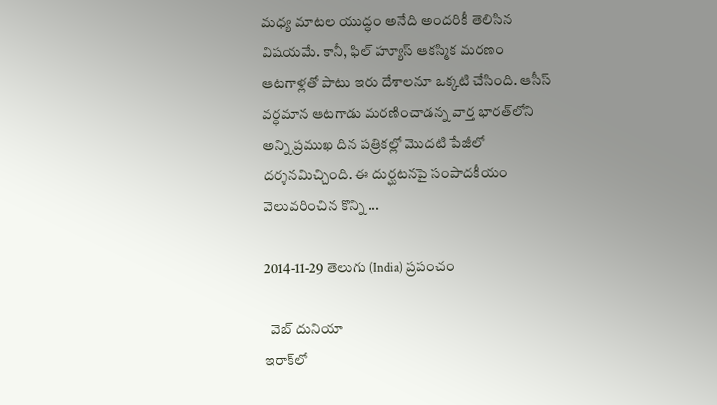మధ్య మాటల యుద్ధం అనేది అందరికీ తెలిసిన విషయమే. కానీ, ఫిల్‌ హ్యూస్‌ ఆకస్మిక మరణం ఆటగాళ్లతో పాటు ఇరు దేశాలనూ ఒక్కటి చేసింది. ఆసీస్‌ వర్ధమాన ఆటగాడు మరణించాడన్న వార్త భారత్‌లోని అన్ని ప్రముఖ దిన పత్రికల్లో మొదటి పేజీలో దర్శనమిచ్చింది. ఈ దుర్ఘటనపై సంపాదకీయం వెలువరించిన కొన్ని ...

2014-11-29 తెలుగు (India) ప్రపంచం

  వెబ్ దునియా
ఇరాక్‌లో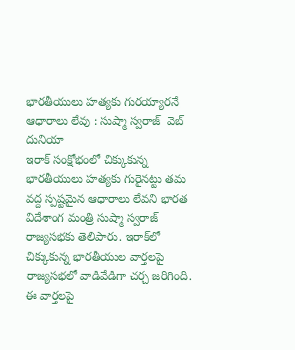భారతీయులు హత్యకు గురయ్యారనే ఆధారాలు లేవు : సుష్మా స్వరాజ్  వెబ్ దునియా
ఇరాక్ సంక్షోభంలో చిక్కుకున్న భారతీయులు హత్యకు గురైనట్టు తమ వద్ద స్పష్టమైన ఆధారాలు లేవని భారత విదేశాంగ మంత్రి సుష్మా స్వరాజ్ రాజ్యసభకు తెలిపారు. ఇరాక్‌లో చిక్కుకున్న భారతీయుల వార్తలపై రాజ్యసభలో వాడివేడిగా చర్చ జరిగింది. ఈ వార్తలపై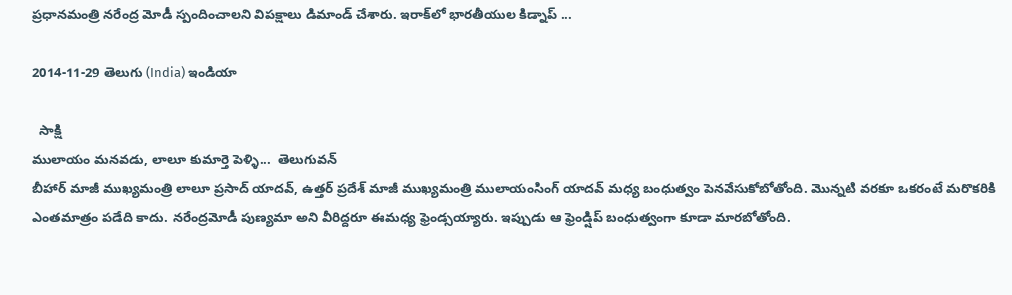ప్రధానమంత్రి నరేంద్ర మోడీ స్పందించాలని విపక్షాలు డిమాండ్ చేశారు. ఇరాక్‌లో భారతీయుల కిడ్నాప్ ...

2014-11-29 తెలుగు (India) ఇండియా

  సాక్షి
ములాయం మనవడు, లాలూ కుమార్తె పెళ్ళి...  తెలుగువన్
బీహార్ మాజీ ముఖ్యమంత్రి లాలూ ప్రసాద్ యాదవ్, ఉత్తర్ ప్రదేశ్ మాజీ ముఖ్యమంత్రి ములాయంసింగ్ యాదవ్ మధ్య బంధుత్వం పెనవేసుకోబోతోంది. మొన్నటి వరకూ ఒకరంటే మరొకరికి ఎంతమాత్రం పడేది కాదు. నరేంద్రమోడీ పుణ్యమా అని వీరిద్దరూ ఈమధ్య ఫ్రెండ్సయ్యారు. ఇప్పుడు ఆ ఫ్రెండ్షిప్ బంధుత్వంగా కూడా మారబోతోంది.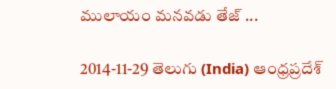ములాయం మనవడు తేజ్ ...

2014-11-29 తెలుగు (India) ఆంధ్రప్రదేశ్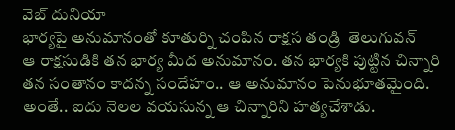వెబ్ దునియా
భార్యపై అనుమానంతో కూతుర్ని చంపిన రాక్షస తండ్రి  తెలుగువన్
ఆ రాక్షసుడికి తన భార్య మీద అనుమానం. తన భార్యకి పుట్టిన చిన్నారి తన సంతానం కాదన్న సందేహం.. ఆ అనుమానం పెనుభూతమైంది. అంతే.. ఐదు నెలల వయసున్న ఆ చిన్నారిని హత్యచేశాడు.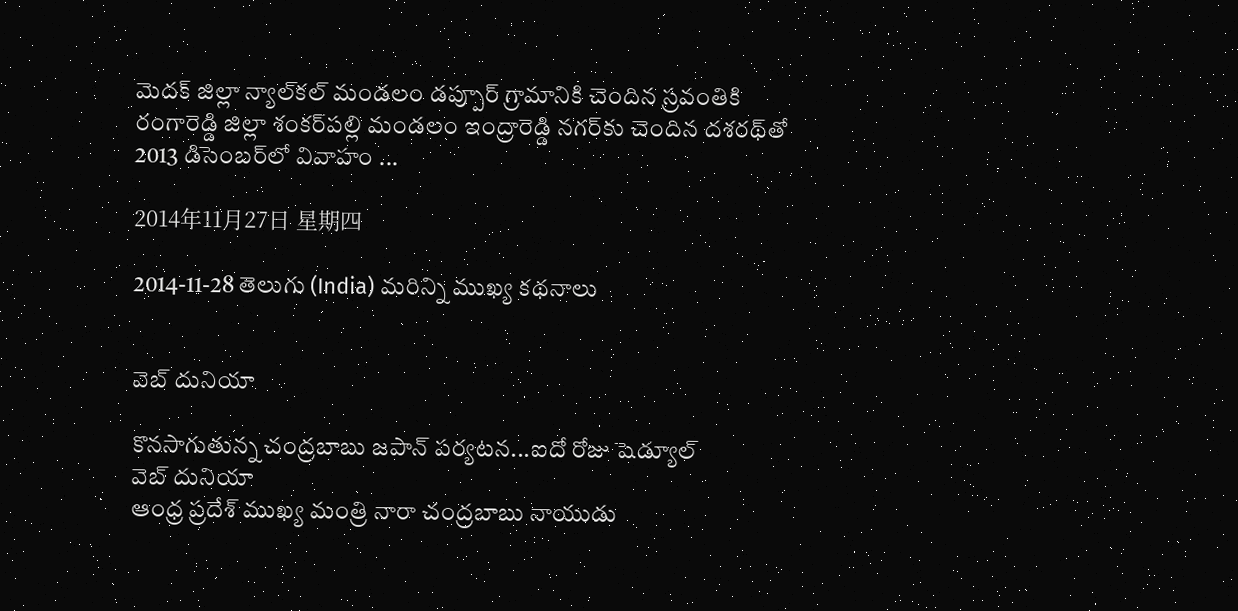మెదక్ జిల్లా న్యాల్‌కల్ మండలం డప్పూర్ గ్రామానికి చెందిన స్రవంతికి రంగారెడ్డి జిల్లా శంకర్‌పల్లి మండలం ఇంద్రారెడ్డి నగర్‌కు చెందిన దశరథ్‌తో 2013 డిసెంబర్‌లో వివాహం ...

2014年11月27日 星期四

2014-11-28 తెలుగు (India) మరిన్ని ముఖ్య కథనాలు


వెబ్ దునియా

కొనసాగుతున్న చంద్రబాబు జపాన్‌ పర్యటన...ఐదో రోజు షెడ్యూల్
వెబ్ దునియా
ఆంధ్ర ప్రదేశ్ ముఖ్య మంత్రి నారా చంద్రబాబు నాయుడు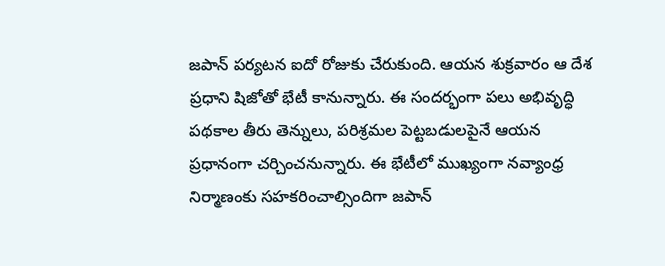జపాన్ పర్యటన ఐదో రోజుకు చేరుకుంది. ఆయన శుక్రవారం ఆ దేశ ప్రధాని షిజోతో భేటీ కానున్నారు. ఈ సందర్భంగా పలు అభివృద్ధి పథకాల తీరు తెన్నులు, పరిశ్రమల పెట్టబడులపైనే ఆయన ప్రధానంగా చర్చించనున్నారు. ఈ భేటీలో ముఖ్యంగా నవ్యాంధ్ర నిర్మాణంకు సహకరించాల్సిందిగా జపాన్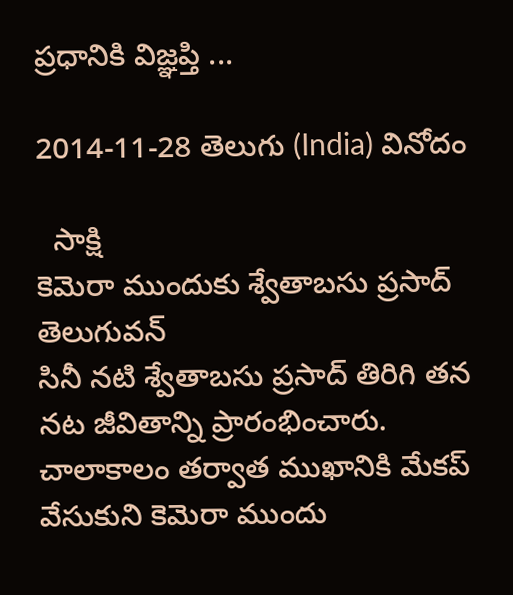ప్రధానికి విజ్ఞప్తి ...

2014-11-28 తెలుగు (India) వినోదం

  సాక్షి
కెమెరా ముందుకు శ్వేతాబసు ప్రసాద్  తెలుగువన్
సినీ నటి శ్వేతాబసు ప్రసాద్ తిరిగి తన నట జీవితాన్ని ప్రారంభించారు. చాలాకాలం తర్వాత ముఖానికి మేకప్ వేసుకుని కెమెరా ముందు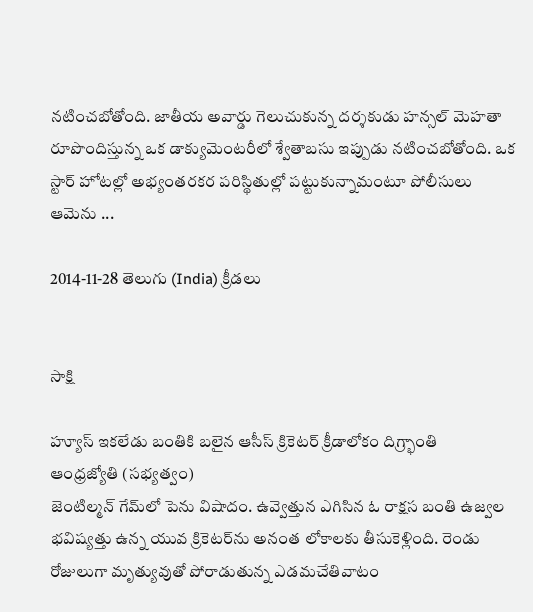నటించబోతోంది. జాతీయ అవార్డు గెలుచుకున్న దర్శకుడు హన్సల్ మెహతా రూపొందిస్తున్న ఒక డాక్యుమెంటరీలో శ్వేతాబసు ఇప్పుడు నటించబోతోంది. ఒక స్టార్ హోటల్లో అభ్యంతరకర పరిస్థితుల్లో పట్టుకున్నామంటూ పోలీసులు ఆమెను ...

2014-11-28 తెలుగు (India) క్రీడలు


సాక్షి

హ్యూస్‌ ఇకలేడు బంతికి బలైన ఆసీస్‌ క్రికెటర్‌ క్రీడాలోకం దిగ్ర్భాంతి
ఆంధ్రజ్యోతి (సభ్యత్వం)
జెంటిల్మన్‌ గేమ్‌లో పెను విషాదం. ఉవ్వెత్తున ఎగిసిన ఓ రాక్షస బంతి ఉజ్వల భవిష్యత్తు ఉన్న యువ క్రికెటర్‌ను అనంత లోకాలకు తీసుకెళ్లింది. రెండు రోజులుగా మృత్యువుతో పోరాడుతున్న ఎడమచేతివాటం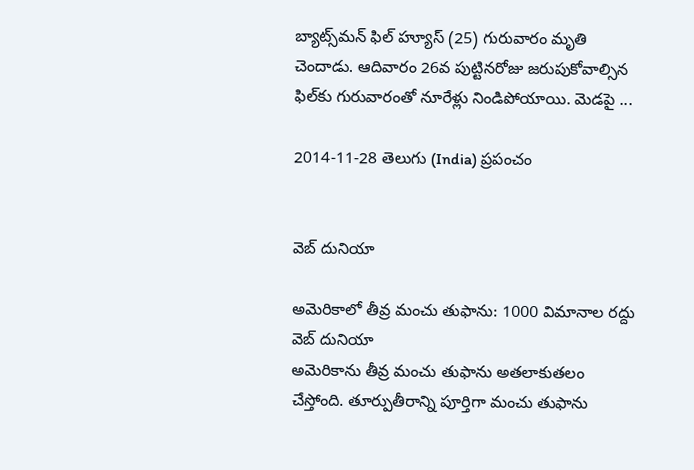బ్యాట్స్‌మన్‌ ఫిల్‌ హ్యూస్‌ (25) గురువారం మృతి చెందాడు. ఆదివారం 26వ పుట్టినరోజు జరుపుకోవాల్సిన ఫిల్‌కు గురువారంతో నూరేళ్లు నిండిపోయాయి. మెడపై ...

2014-11-28 తెలుగు (India) ప్రపంచం


వెబ్ దునియా

అమెరికాలో తీవ్ర మంచు తుఫాను: 1000 విమానాల రద్దు
వెబ్ దునియా
అమెరికాను తీవ్ర మంచు తుఫాను అతలాకుతలం చేస్తోంది. తూర్పుతీరాన్ని పూర్తిగా మంచు తుఫాను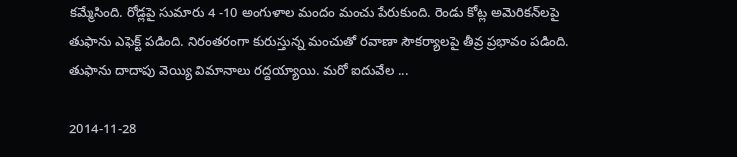కమ్మేసింది. రోడ్లపై సుమారు 4 -10 అంగుళాల మందం మంచు పేరుకుంది. రెండు కోట్ల అమెరికన్‌లపై తుఫాను ఎఫెక్ట్ పడింది. నిరంతరంగా కురుస్తున్న మంచుతో రవాణా సౌకర్యాలపై తీవ్ర ప్రభావం పడింది. తుఫాను దాదాపు వెయ్యి విమానాలు రద్దయ్యాయి. మరో ఐదువేల ...

2014-11-28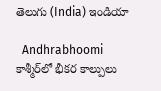తెలుగు (India) ఇండియా

  Andhrabhoomi
కాశ్మీర్‌లో భీకర కాల్పులు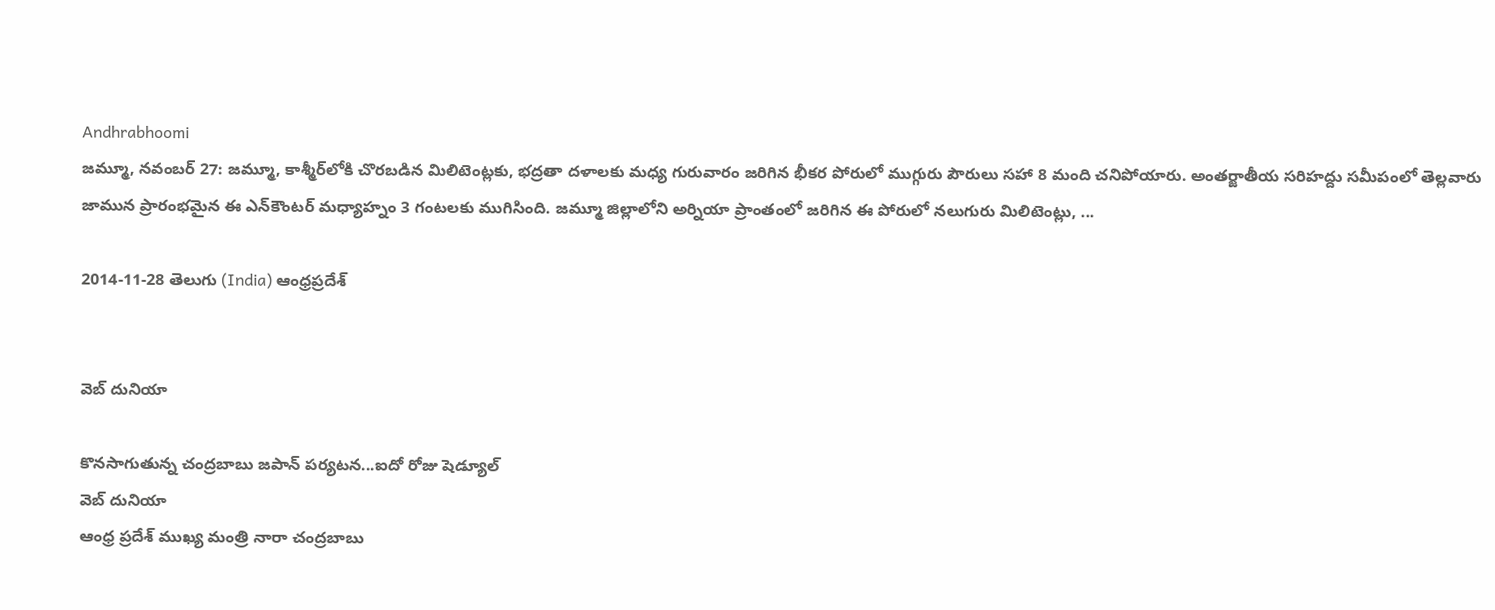Andhrabhoomi
జమ్మూ, నవంబర్ 27: జమ్మూ, కాశ్మీర్‌లోకి చొరబడిన మిలిటెంట్లకు, భద్రతా దళాలకు మధ్య గురువారం జరిగిన భీకర పోరులో ముగ్గురు పౌరులు సహా 8 మంది చనిపోయారు. అంతర్జాతీయ సరిహద్దు సమీపంలో తెల్లవారు జామున ప్రారంభమైన ఈ ఎన్‌కౌంటర్ మధ్యాహ్నం 3 గంటలకు ముగిసింది. జమ్మూ జిల్లాలోని అర్నియా ప్రాంతంలో జరిగిన ఈ పోరులో నలుగురు మిలిటెంట్లు, ...

2014-11-28 తెలుగు (India) ఆంధ్రప్రదేశ్


వెబ్ దునియా

కొనసాగుతున్న చంద్రబాబు జపాన్‌ పర్యటన...ఐదో రోజు షెడ్యూల్
వెబ్ దునియా
ఆంధ్ర ప్రదేశ్ ముఖ్య మంత్రి నారా చంద్రబాబు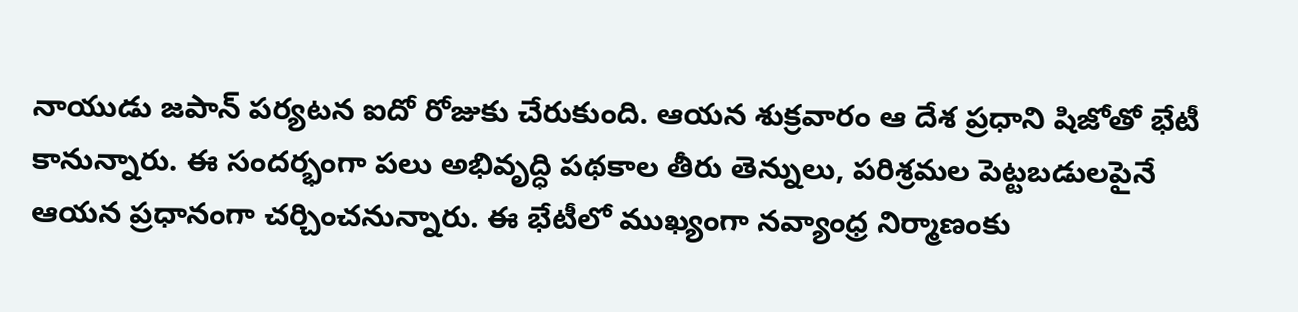నాయుడు జపాన్ పర్యటన ఐదో రోజుకు చేరుకుంది. ఆయన శుక్రవారం ఆ దేశ ప్రధాని షిజోతో భేటీ కానున్నారు. ఈ సందర్భంగా పలు అభివృద్ధి పథకాల తీరు తెన్నులు, పరిశ్రమల పెట్టబడులపైనే ఆయన ప్రధానంగా చర్చించనున్నారు. ఈ భేటీలో ముఖ్యంగా నవ్యాంధ్ర నిర్మాణంకు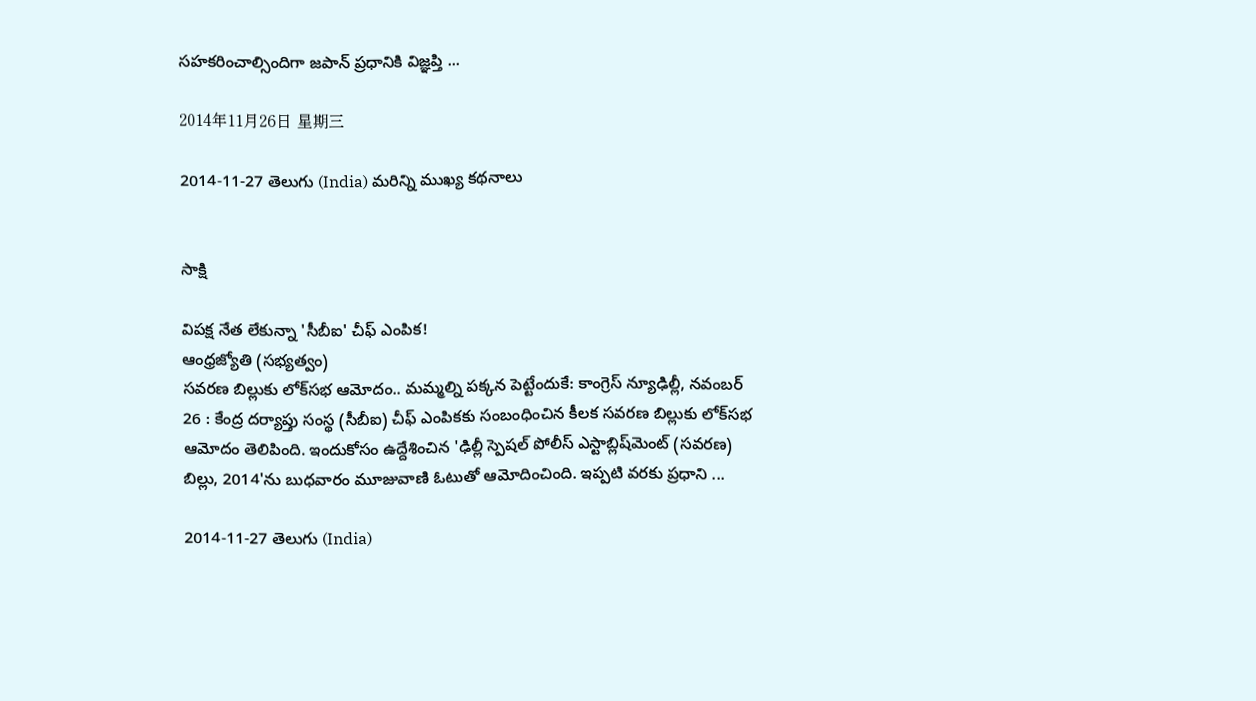సహకరించాల్సిందిగా జపాన్ ప్రధానికి విజ్ఞప్తి ...

2014年11月26日 星期三

2014-11-27 తెలుగు (India) మరిన్ని ముఖ్య కథనాలు


సాక్షి

విపక్ష నేత లేకున్నా 'సీబీఐ' చీఫ్‌ ఎంపిక!
ఆంధ్రజ్యోతి (సభ్యత్వం)
సవరణ బిల్లుకు లోక్‌సభ ఆమోదం.. మమ్మల్ని పక్కన పెట్టేందుకే: కాంగ్రెస్‌ న్యూఢిల్లీ, నవంబర్‌ 26 : కేంద్ర దర్యాప్తు సంస్థ (సీబీఐ) చీఫ్‌ ఎంపికకు సంబంధించిన కీలక సవరణ బిల్లుకు లోక్‌సభ ఆమోదం తెలిపింది. ఇందుకోసం ఉద్దేశించిన 'ఢిల్లీ స్పెషల్‌ పోలీస్‌ ఎస్టాబ్లిష్‌మెంట్‌ (సవరణ) బిల్లు, 2014'ను బుధవారం మూజువాణి ఓటుతో ఆమోదించింది. ఇప్పటి వరకు ప్రధాని ...

2014-11-27 తెలుగు (India)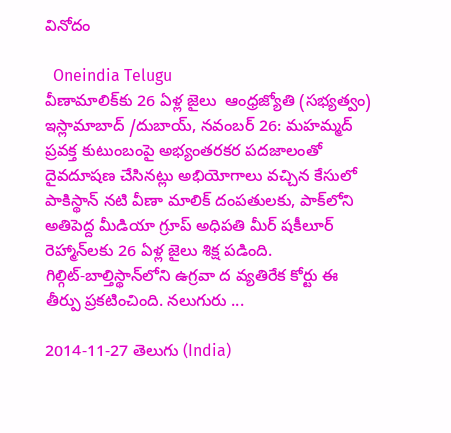వినోదం

  Oneindia Telugu
వీణామాలిక్‌కు 26 ఏళ్ల జైలు  ఆంధ్రజ్యోతి (సభ్యత్వం)
ఇస్లామాబాద్‌ /దుబాయ్‌, నవంబర్‌ 26: మహమ్మద్‌ ప్రవక్త కుటుంబంపై అభ్యంతరకర పదజాలంతో దైవదూషణ చేసినట్లు అభియోగాలు వచ్చిన కేసులో పాకిస్థాన్‌ నటి వీణా మాలిక్‌ దంపతులకు, పాక్‌లోని అతిపెద్ద మీడియా గ్రూప్‌ అధిపతి మీర్‌ షకీలూర్‌ రెహ్మాన్‌లకు 26 ఏళ్ల జైలు శిక్ష పడింది. గిల్గిట్‌-బాల్తిస్థాన్‌లోని ఉగ్రవా ద వ్యతిరేక కోర్టు ఈ తీర్పు ప్రకటించింది. నలుగురు ...

2014-11-27 తెలుగు (India)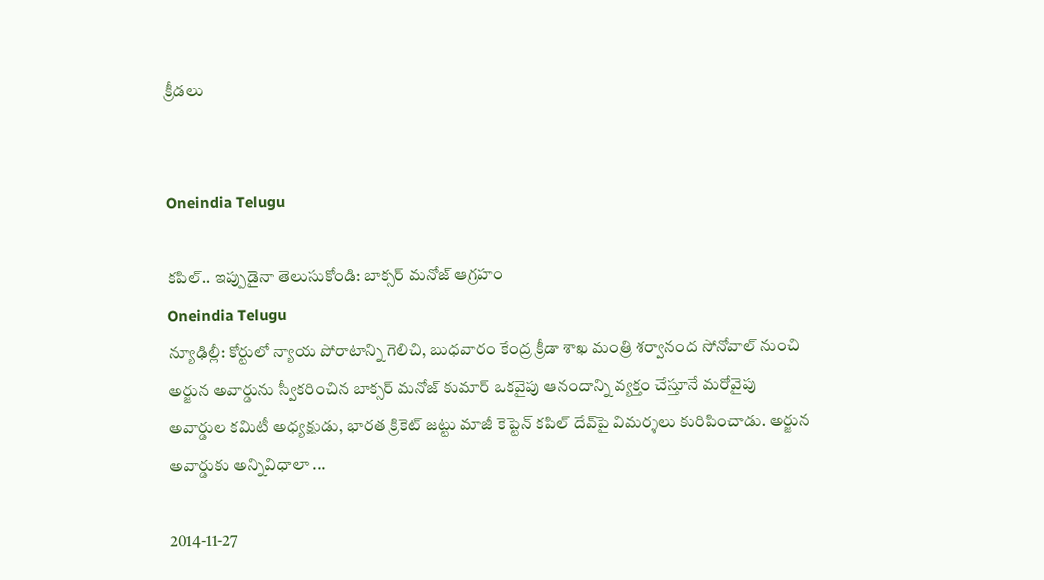క్రీడలు


Oneindia Telugu

కపిల్.. ఇప్పుడైనా తెలుసుకోండి: బాక్సర్ మనోజ్ ఆగ్రహం
Oneindia Telugu
న్యూఢిల్లీ: కోర్టులో న్యాయ పోరాటాన్ని గెలిచి, బుధవారం కేంద్ర క్రీడా శాఖ మంత్రి శర్వానంద సోనోవాల్ నుంచి అర్జున అవార్డును స్వీకరించిన బాక్సర్ మనోజ్ కుమార్ ఒకవైపు ఆనందాన్ని వ్యక్తం చేస్తూనే మరోవైపు అవార్డుల కమిటీ అధ్యక్షుడు, భారత క్రికెట్ జట్టు మాజీ కెప్టెన్ కపిల్ దేవ్‌పై విమర్శలు కురిపించాడు. అర్జున అవార్డుకు అన్నివిధాలా ...

2014-11-27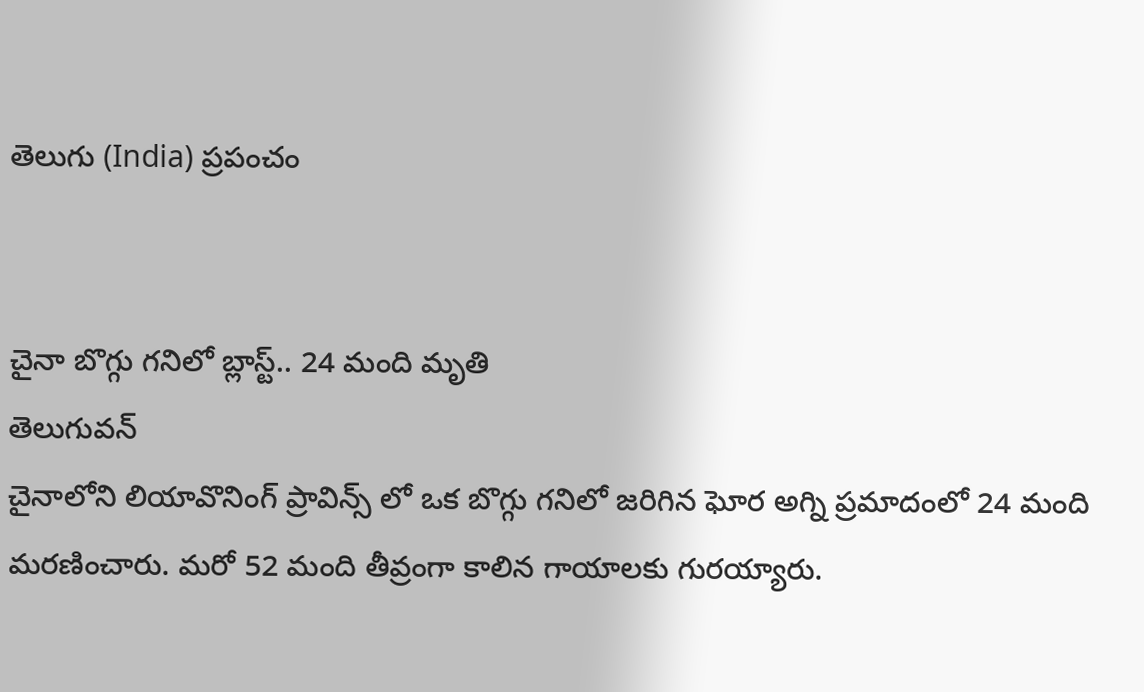తెలుగు (India) ప్రపంచం


చైనా బొగ్గు గనిలో బ్లాస్ట్.. 24 మంది మృతి
తెలుగువన్
చైనాలోని లియావొనింగ్ ప్రావిన్స్ లో ఒక బొగ్గు గనిలో జరిగిన ఘోర అగ్ని ప్రమాదంలో 24 మంది మరణించారు. మరో 52 మంది తీవ్రంగా కాలిన గాయాలకు గురయ్యారు.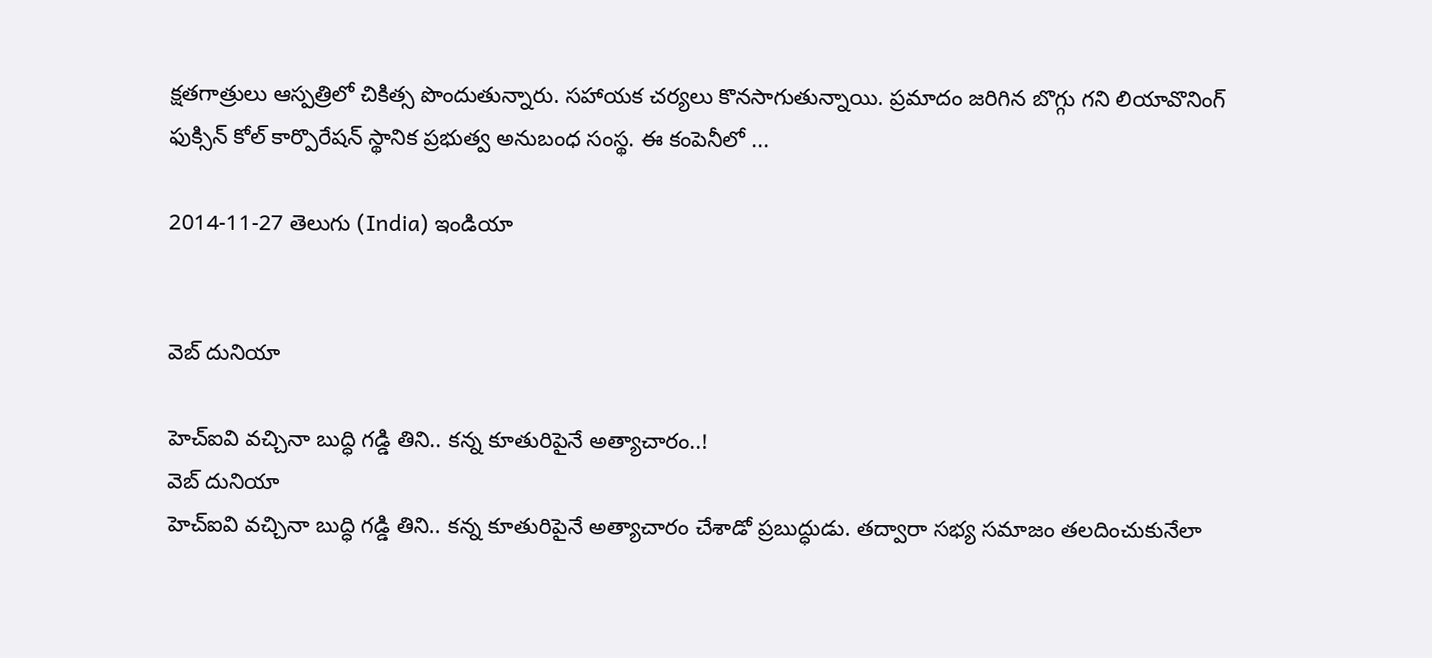క్షతగాత్రులు ఆస్పత్రిలో చికిత్స పొందుతున్నారు. సహాయక చర్యలు కొనసాగుతున్నాయి. ప్రమాదం జరిగిన బొగ్గు గని లియావొనింగ్ ఫుక్సిన్ కోల్ కార్పొరేషన్ స్థానిక ప్రభుత్వ అనుబంధ సంస్థ. ఈ కంపెనీలో ...

2014-11-27 తెలుగు (India) ఇండియా


వెబ్ దునియా

హెచ్ఐవి వచ్చినా బుద్ధి గడ్డి తిని.. కన్న కూతురిపైనే అత్యాచారం..!
వెబ్ దునియా
హెచ్ఐవి వచ్చినా బుద్ధి గడ్డి తిని.. కన్న కూతురిపైనే అత్యాచారం చేశాడో ప్రబుద్ధుడు. తద్వారా సభ్య సమాజం తలదించుకునేలా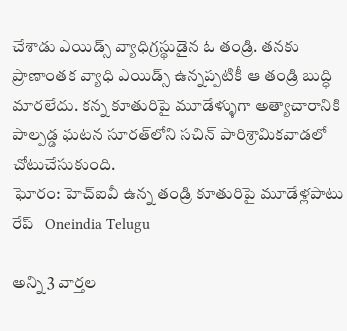చేశాడు ఎయిడ్స్ వ్యాధిగ్రస్థుడైన ఓ తండ్రి. తనకు ప్రాణాంతక వ్యాధి ఎయిడ్స్ ఉన్నప్పటికీ ఆ తండ్రి బుద్ధి మారలేదు. కన్న కూతురిపై మూడేళ్ళుగా అత్యాచారానికి పాల్పడ్డ ఘటన సూరత్‌లోని సచిన్ పారిశ్రామికవాడలో చోటుచేసుకుంది.
ఘోరం: హెచ్ఐవీ ఉన్న తండ్రి కూతురిపై మూడేళ్లపాటు రేప్   Oneindia Telugu

అన్ని 3 వార్తల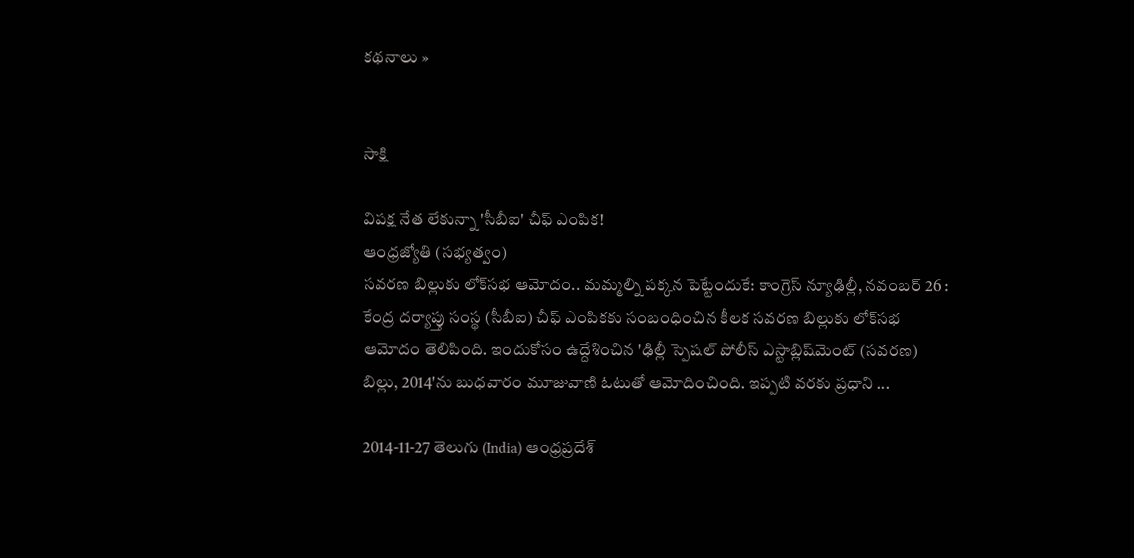కథనాలు »


సాక్షి

విపక్ష నేత లేకున్నా 'సీబీఐ' చీఫ్‌ ఎంపిక!
ఆంధ్రజ్యోతి (సభ్యత్వం)
సవరణ బిల్లుకు లోక్‌సభ ఆమోదం.. మమ్మల్ని పక్కన పెట్టేందుకే: కాంగ్రెస్‌ న్యూఢిల్లీ, నవంబర్‌ 26 : కేంద్ర దర్యాప్తు సంస్థ (సీబీఐ) చీఫ్‌ ఎంపికకు సంబంధించిన కీలక సవరణ బిల్లుకు లోక్‌సభ ఆమోదం తెలిపింది. ఇందుకోసం ఉద్దేశించిన 'ఢిల్లీ స్పెషల్‌ పోలీస్‌ ఎస్టాబ్లిష్‌మెంట్‌ (సవరణ) బిల్లు, 2014'ను బుధవారం మూజువాణి ఓటుతో ఆమోదించింది. ఇప్పటి వరకు ప్రధాని ...

2014-11-27 తెలుగు (India) ఆంధ్రప్రదేశ్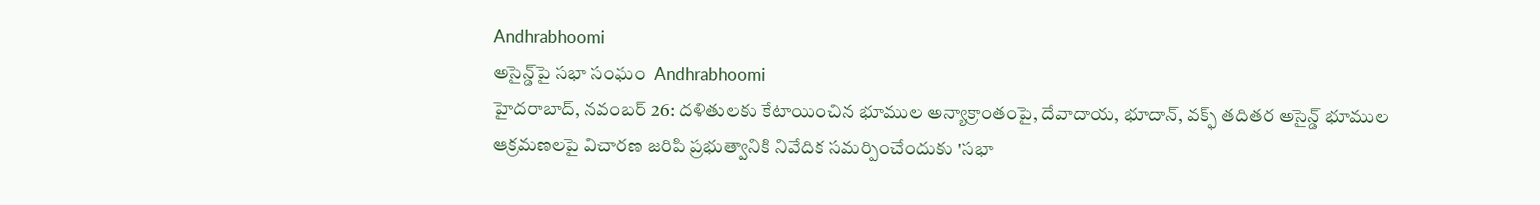Andhrabhoomi
అసైన్డ్‌పై సభా సంఘం  Andhrabhoomi
హైదరాబాద్, నవంబర్ 26: దళితులకు కేటాయించిన భూముల అన్యాక్రాంతంపై, దేవాదాయ, భూదాన్, వక్ఫ్ తదితర అసైన్డ్ భూముల ఆక్రమణలపై విచారణ జరిపి ప్రభుత్వానికి నివేదిక సమర్పించేందుకు 'సభా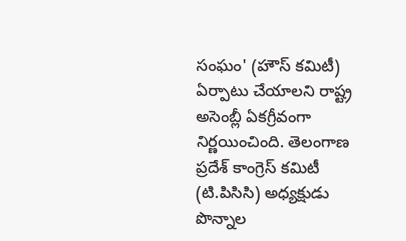సంఘం' (హౌస్ కమిటీ) ఏర్పాటు చేయాలని రాష్ట్ర అసెంబ్లీ ఏకగ్రీవంగా నిర్ణయించింది. తెలంగాణ ప్రదేశ్ కాంగ్రెస్ కమిటీ (టి.పిసిసి) అధ్యక్షుడు పొన్నాల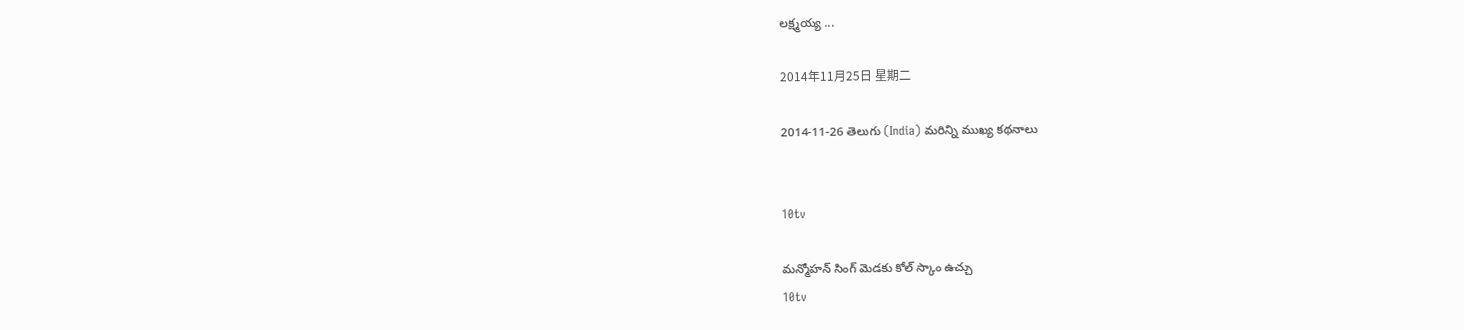లక్ష్మయ్య ...

2014年11月25日 星期二

2014-11-26 తెలుగు (India) మరిన్ని ముఖ్య కథనాలు


10tv

మన్మోహన్ సింగ్ మెడకు కోల్ స్కాం ఉచ్చు
10tv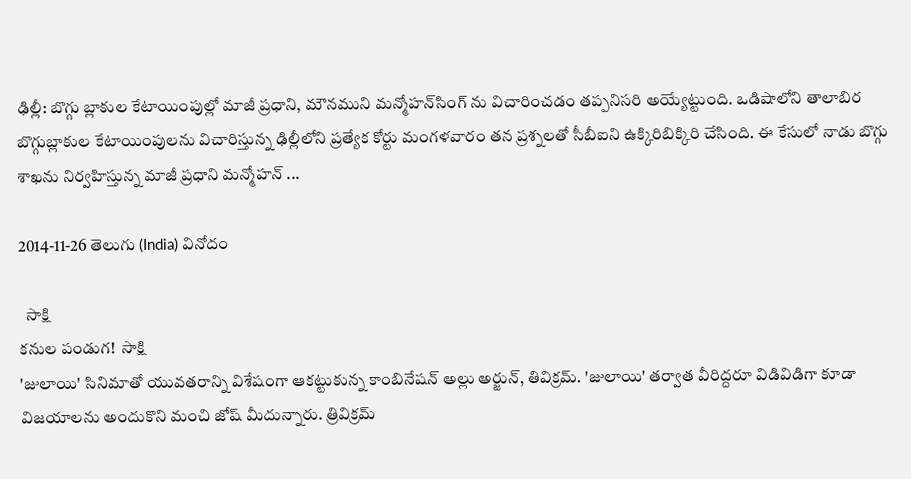ఢిల్లీ: బొగ్గు బ్లాకుల కేటాయింపుల్లో మాజీ ప్రధాని, మౌనముని మన్మోహన్‌సింగ్‌ ను విచారించడం తప్పనిసరి అయ్యేట్టుంది. ఒడిషాలోని తాలాబిర బొగ్గుబ్లాకుల కేటాయింపులను విచారిస్తున్న ఢిల్లీలోని ప్రత్యేక కోర్టు మంగళవారం తన ప్రశ్నలతో సీబీఐని ఉక్కిరిబిక్కిరి చేసింది. ఈ కేసులో నాడు బొగ్గు శాఖను నిర్వహిస్తున్న మాజీ ప్రధాని మన్మోహన్‌ ...

2014-11-26 తెలుగు (India) వినోదం

  సాక్షి
కనుల పండుగ!  సాక్షి
'జులాయి' సినిమాతో యువతరాన్ని విశేషంగా ఆకట్టుకున్న కాంబినేషన్ అల్లు అర్జున్, తివిక్రమ్. 'జులాయి' తర్వాత వీరిద్దరూ విడివిడిగా కూడా విజయాలను అందుకొని మంచి జోష్ మీదున్నారు. త్రివిక్రమ్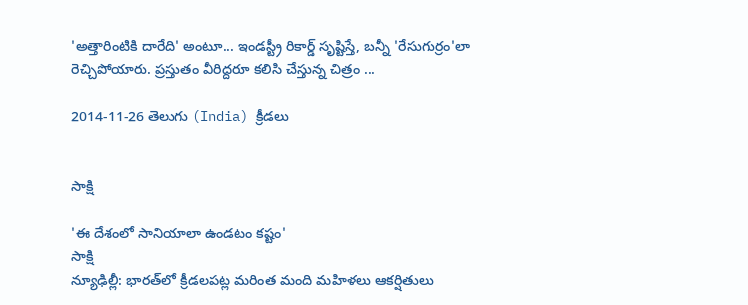'అత్తారింటికి దారేది' అంటూ... ఇండస్ట్రీ రికార్డ్ సృష్టిస్తే, బన్నీ 'రేసుగుర్రం'లా రెచ్చిపోయారు. ప్రస్తుతం వీరిద్దరూ కలిసి చేస్తున్న చిత్రం ...

2014-11-26 తెలుగు (India) క్రీడలు


సాక్షి

'ఈ దేశంలో సానియాలా ఉండటం కష్టం'
సాక్షి
న్యూఢిల్లీ: భారత్‌లో క్రీడలపట్ల మరింత మంది మహిళలు ఆకర్షితులు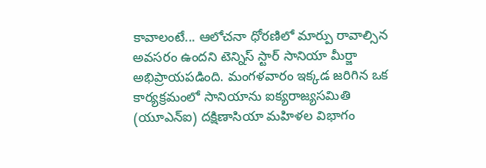కావాలంటే... ఆలోచనా ధోరణిలో మార్పు రావాల్సిన అవసరం ఉందని టెన్నిస్ స్టార్ సానియా మీర్జా అభిప్రాయపడింది. మంగళవారం ఇక్కడ జరిగిన ఒక కార్యక్రమంలో సానియాను ఐక్యరాజ్యసమితి (యూఎన్‌ఐ) దక్షిణాసియా మహిళల విభాగం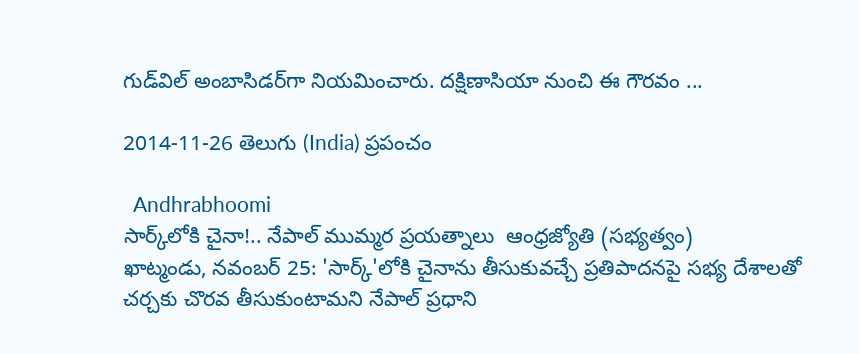గుడ్‌విల్ అంబాసిడర్‌గా నియమించారు. దక్షిణాసియా నుంచి ఈ గౌరవం ...

2014-11-26 తెలుగు (India) ప్రపంచం

  Andhrabhoomi
సార్క్‌లోకి చైనా!.. నేపాల్‌ ముమ్మర ప్రయత్నాలు  ఆంధ్రజ్యోతి (సభ్యత్వం)
ఖాట్మండు, నవంబర్‌ 25: 'సార్క్‌'లోకి చైనాను తీసుకువచ్చే ప్రతిపాదనపై సభ్య దేశాలతో చర్చకు చొరవ తీసుకుంటామని నేపాల్‌ ప్రధాని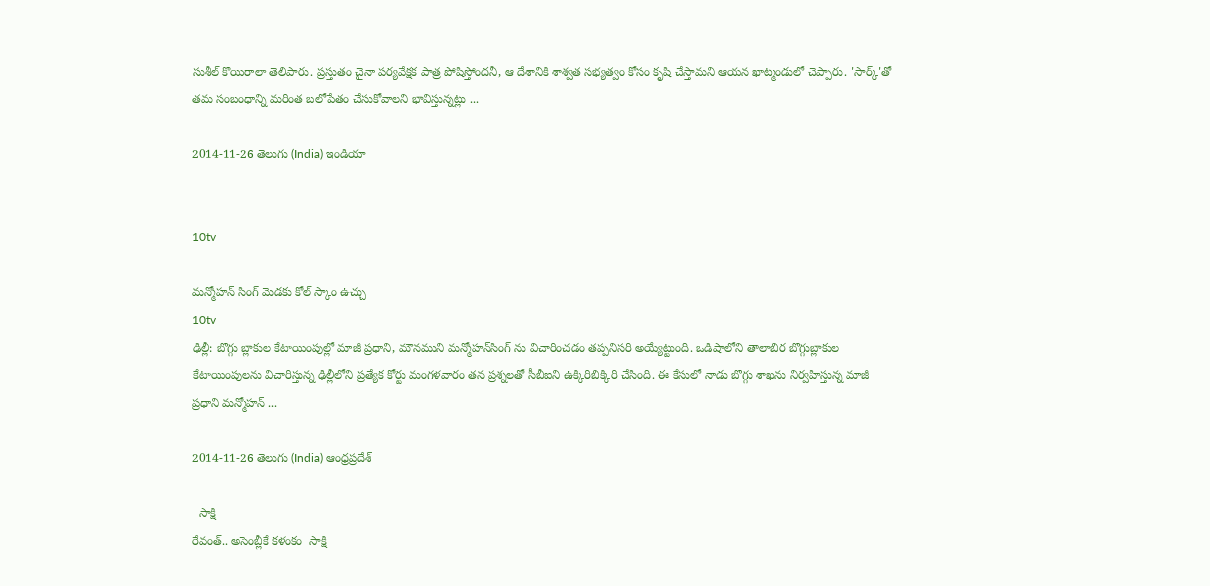సుశీల్‌ కొయిరాలా తెలిపారు. ప్రస్తుతం చైనా పర్యవేక్షక పాత్ర పోషిస్తోందనీ, ఆ దేశానికి శాశ్వత సభ్యత్వం కోసం కృషి చేస్తామని ఆయన ఖాట్మండులో చెప్పారు. 'సార్క్‌'తో తమ సంబంధాన్ని మరింత బలోపేతం చేసుకోవాలని భావిస్తున్నట్లు ...

2014-11-26 తెలుగు (India) ఇండియా


10tv

మన్మోహన్ సింగ్ మెడకు కోల్ స్కాం ఉచ్చు
10tv
ఢిల్లీ: బొగ్గు బ్లాకుల కేటాయింపుల్లో మాజీ ప్రధాని, మౌనముని మన్మోహన్‌సింగ్‌ ను విచారించడం తప్పనిసరి అయ్యేట్టుంది. ఒడిషాలోని తాలాబిర బొగ్గుబ్లాకుల కేటాయింపులను విచారిస్తున్న ఢిల్లీలోని ప్రత్యేక కోర్టు మంగళవారం తన ప్రశ్నలతో సీబీఐని ఉక్కిరిబిక్కిరి చేసింది. ఈ కేసులో నాడు బొగ్గు శాఖను నిర్వహిస్తున్న మాజీ ప్రధాని మన్మోహన్‌ ...

2014-11-26 తెలుగు (India) ఆంధ్రప్రదేశ్

  సాక్షి
రేవంత్.. అసెంబ్లీకే కళంకం  సాక్షి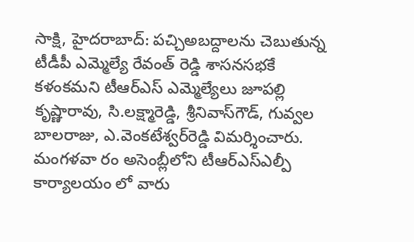సాక్షి, హైదరాబాద్: పచ్చిఅబద్దాలను చెబుతున్న టీడీపీ ఎమ్మెల్యే రేవంత్ రెడ్డి శాసనసభకే కళంకమని టీఆర్‌ఎస్ ఎమ్మెల్యేలు జూపల్లి కృష్ణారావు, సి.లక్ష్మారెడ్డి, శ్రీనివాస్‌గౌడ్, గువ్వల బాలరాజు, ఎ.వెంకటేశ్వర్‌రెడ్డి విమర్శించారు. మంగళవా రం అసెంబ్లీలోని టీఆర్‌ఎస్‌ఎల్పీ కార్యాలయం లో వారు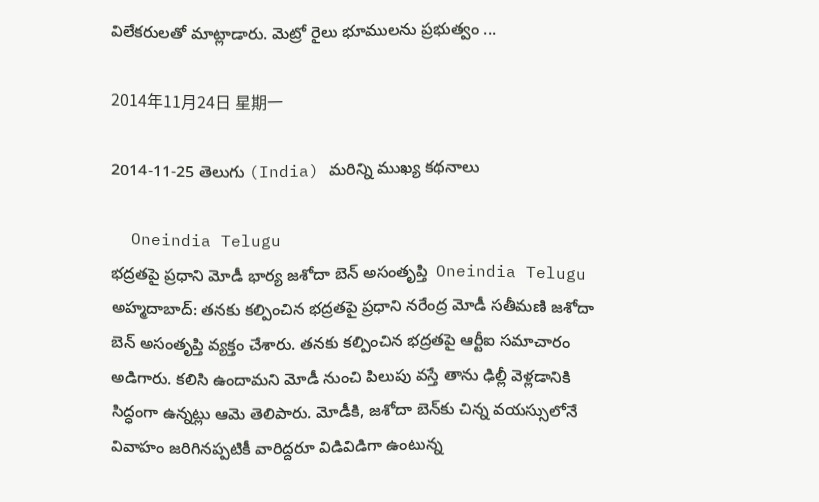విలేకరులతో మాట్లాడారు. మెట్రో రైలు భూములను ప్రభుత్వం ...

2014年11月24日 星期一

2014-11-25 తెలుగు (India) మరిన్ని ముఖ్య కథనాలు

  Oneindia Telugu
భద్రతపై ప్రధాని మోడీ భార్య జశోదా బెన్ అసంతృప్తి  Oneindia Telugu
అహ్మదాబాద్: తనకు కల్పించిన భద్రతపై ప్రధాని నరేంద్ర మోడీ సతీమణి జశోదా బెన్ అసంతృప్తి వ్యక్తం చేశారు. తనకు కల్పించిన భద్రతపై ఆర్టీఐ సమాచారం అడిగారు. కలిసి ఉందామని మోడీ నుంచి పిలుపు వస్తే తాను ఢిల్లీ వెళ్లడానికి సిద్ధంగా ఉన్నట్లు ఆమె తెలిపారు. మోడీకి, జశోదా బెన్‌కు చిన్న వయస్సులోనే వివాహం జరిగినప్పటికీ వారిద్దరూ విడివిడిగా ఉంటున్న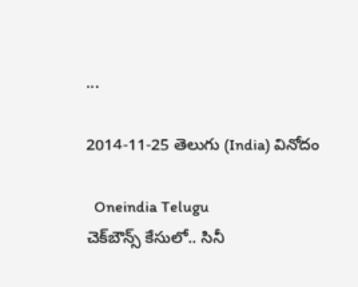...

2014-11-25 తెలుగు (India) వినోదం

  Oneindia Telugu
చెక్‌బౌన్స్‌ కేసులో.. సినీ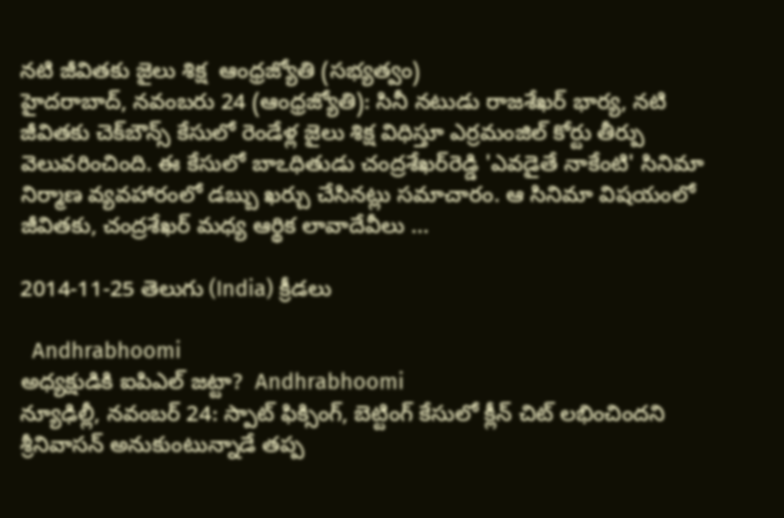నటి జీవితకు జైలు శిక్ష  ఆంధ్రజ్యోతి (సభ్యత్వం)
హైదరాబాద్‌, నవంబరు 24 (ఆంధ్రజ్యోతి): సినీ నటుడు రాజశేఖర్‌ భార్య, నటి జీవితకు చెక్‌బౌన్స్‌ కేసులో రెండేళ్ల జైలు శిక్ష విధిస్తూ ఎర్రమంజిల్‌ కోర్టు తీర్పు వెలువరించింది. ఈ కేసులో బాఽధితుడు చంద్రశేఖర్‌రెడ్డి 'ఎవడైతే నాకేంటి' సినిమా నిర్మాణ వ్యవహారంలో డబ్బు ఖర్చు చేసినట్లు సమాచారం. ఆ సినిమా విషయంలో జీవితకు, చంద్రశేఖర్‌ మధ్య ఆర్థిక లావాదేవీలు ...

2014-11-25 తెలుగు (India) క్రీడలు

  Andhrabhoomi
అధ్యక్షుడికి ఐపిఎల్ జట్టా?  Andhrabhoomi
న్యూఢిల్లీ, నవంబర్ 24: స్పాట్ ఫిక్సింగ్, బెట్టింగ్ కేసులో క్లీన్ చిట్ లభించిందని శ్రీనివాసన్ అనుకుంటున్నాడే తప్ప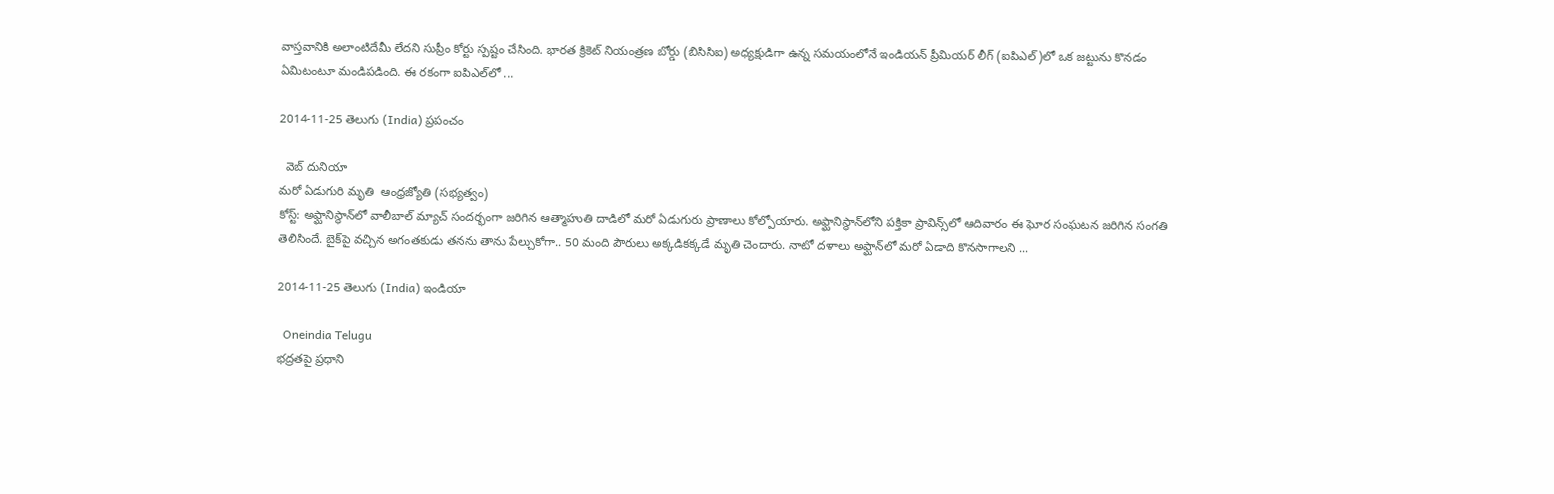వాస్తవానికి అలాంటిదేమీ లేదని సుప్రీం కోర్టు స్పష్టం చేసింది. భారత క్రికెట్ నియంత్రణ బోర్డు (బిసిసిఐ) అధ్యక్షుడిగా ఉన్న సమయంలోనే ఇండియన్ ప్రీమియర్ లీగ్ (ఐపిఎల్)లో ఒక జట్టును కొనడం ఏమిటంటూ మండిపడింది. ఈ రకంగా ఐపిఎల్‌లో ...

2014-11-25 తెలుగు (India) ప్రపంచం

  వెబ్ దునియా
మరో ఏడుగురి మృతి  ఆంధ్రజ్యోతి (సభ్యత్వం)
కోస్ట్‌: అఫ్ఘానిస్థాన్‌లో వాలీబాల్‌ మ్యాచ్‌ సందర్భంగా జరిగిన ఆత్మాహుతి దాడిలో మరో ఏడుగురు ప్రాణాలు కోల్పోయారు. అఫ్ఘానిస్థాన్‌లోని పక్తికా ప్రావిన్స్‌లో ఆదివారం ఈ ఘోర సంఘటన జరిగిన సంగతి తెలిసిందే. బైక్‌పై వచ్చిన అగంతకుడు తనను తాను పేల్చుకోగా.. 50 మంది పౌరులు అక్కడికక్కడే మృతి చెందారు. నాటో దళాలు అఫ్ఘాన్‌లో మరో ఏడాది కొనసాగాలని ...

2014-11-25 తెలుగు (India) ఇండియా

  Oneindia Telugu
భద్రతపై ప్రధాని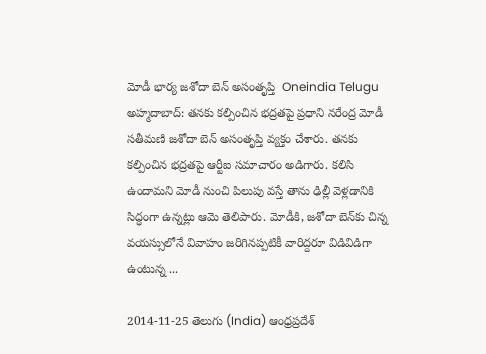మోడీ భార్య జశోదా బెన్ అసంతృప్తి  Oneindia Telugu
అహ్మదాబాద్: తనకు కల్పించిన భద్రతపై ప్రధాని నరేంద్ర మోడీ సతీమణి జశోదా బెన్ అసంతృప్తి వ్యక్తం చేశారు. తనకు కల్పించిన భద్రతపై ఆర్టీఐ సమాచారం అడిగారు. కలిసి ఉందామని మోడీ నుంచి పిలుపు వస్తే తాను ఢిల్లీ వెళ్లడానికి సిద్ధంగా ఉన్నట్లు ఆమె తెలిపారు. మోడీకి, జశోదా బెన్‌కు చిన్న వయస్సులోనే వివాహం జరిగినప్పటికీ వారిద్దరూ విడివిడిగా ఉంటున్న ...

2014-11-25 తెలుగు (India) ఆంధ్రప్రదేశ్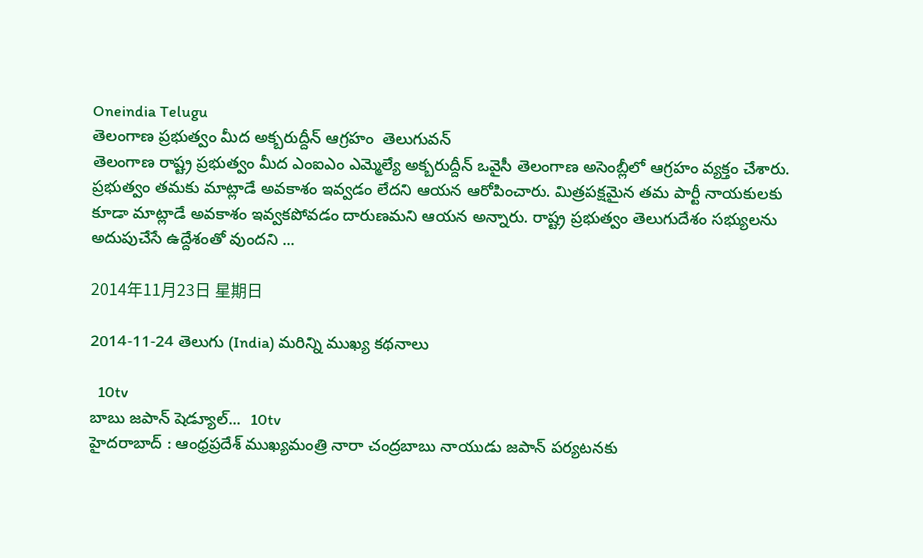Oneindia Telugu
తెలంగాణ ప్రభుత్వం మీద అక్బరుద్దీన్ ఆగ్రహం  తెలుగువన్
తెలంగాణ రాష్ట్ర ప్రభుత్వం మీద ఎంఐఎం ఎమ్మెల్యే అక్బరుద్దీన్ ఒవైసీ తెలంగాణ అసెంబ్లీలో ఆగ్రహం వ్యక్తం చేశారు. ప్రభుత్వం తమకు మాట్లాడే అవకాశం ఇవ్వడం లేదని ఆయన ఆరోపించారు. మిత్రపక్షమైన తమ పార్టీ నాయకులకు కూడా మాట్లాడే అవకాశం ఇవ్వకపోవడం దారుణమని ఆయన అన్నారు. రాష్ట్ర ప్రభుత్వం తెలుగుదేశం సభ్యులను అదుపుచేసే ఉద్దేశంతో వుందని ...

2014年11月23日 星期日

2014-11-24 తెలుగు (India) మరిన్ని ముఖ్య కథనాలు

  10tv
బాబు జపాన్ షెడ్యూల్...  10tv
హైదరాబాద్ : ఆంధ్రప్రదేశ్ ముఖ్యమంత్రి నారా చంద్రబాబు నాయుడు జపాన్ పర్యటనకు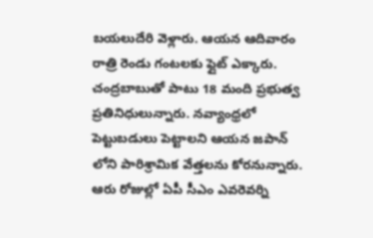బయలుదేరి వెళ్లారు. ఆయన ఆదివారం రాత్రి రెండు గంటలకు ఫ్లైట్ ఎక్కారు. చంద్రబాబుతో పాటు 18 మంది ప్రభుత్వ ప్రతినిధులున్నారు. నవ్యాంధ్రలో పెట్టుబడులు పెట్టాలని ఆయన జపాన్ లోని పారిశ్రామిక వేత్తలను కోరనున్నారు. ఆరు రోజుల్లో ఏపీ సీఎం ఎవరెవర్ని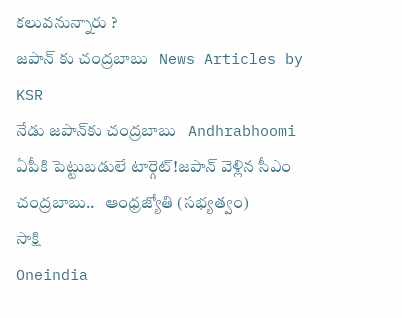కలువనున్నారు ?
జపాన్ కు చంద్రబాబు   News Articles by KSR
నేడు జపాన్‌కు చంద్రబాబు   Andhrabhoomi
ఏపీకి పెట్టుబడులే టార్గెట్‌!జపాన్‌ వెళ్లిన సీఎం చంద్రబాబు..   ఆంధ్రజ్యోతి (సభ్యత్వం)
సాక్షి
Oneindia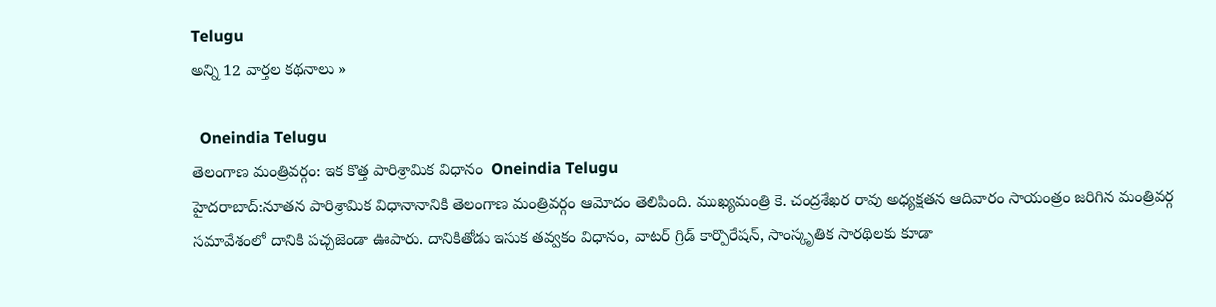Telugu
అన్ని 12 వార్తల కథనాలు »

  Oneindia Telugu
తెలంగాణ మంత్రివర్గం: ఇక కొత్త పారిశ్రామిక విధానం  Oneindia Telugu
హైదరాబాద్:నూతన పారిశ్రామిక విధానానానికి తెలంగాణ మంత్రివర్గం ఆమోదం తెలిపింది. ముఖ్యమంత్రి కె. చంద్రశేఖర రావు అధ్యక్షతన ఆదివారం సాయంత్రం జరిగిన మంత్రివర్గ సమావేశంలో దానికి పచ్చజెండా ఊపారు. దానికితోడు ఇసుక తవ్వకం విధానం, వాటర్‌ గ్రిడ్‌ కార్పొరేషన్‌, సాంస్కృతిక సారథిలకు కూడా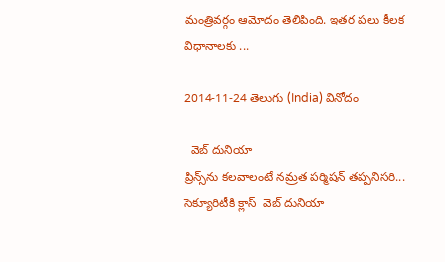మంత్రివర్గం ఆమోదం తెలిపింది. ఇతర పలు కీలక విధానాలకు ...

2014-11-24 తెలుగు (India) వినోదం

  వెబ్ దునియా
ప్రిన్స్‌ను కలవాలంటే నమ్రత పర్మిషన్ తప్పనిసరి... సెక్యూరిటీకి క్లాస్  వెబ్ దునియా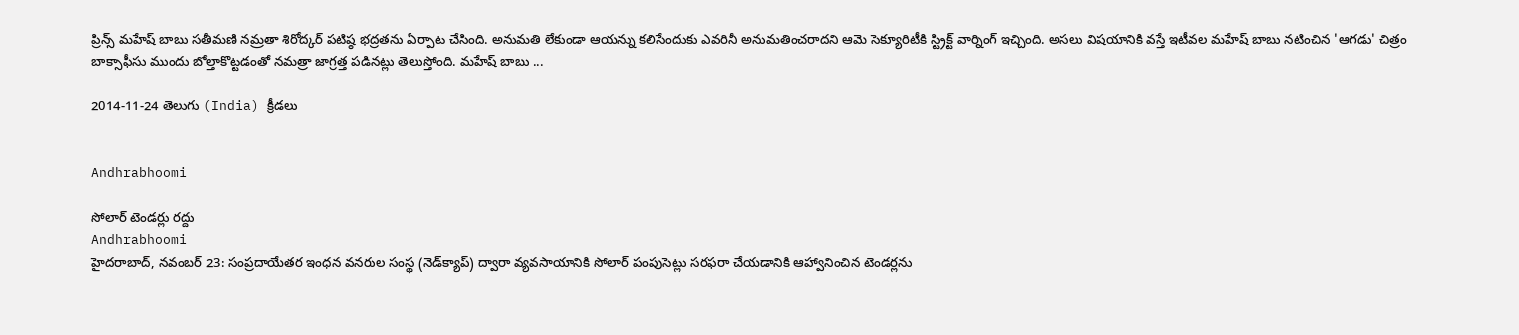ప్రిన్స్ మహేష్ బాబు సతీమణి నమ్రతా శిరోద్కర్ పటిష్ఠ భద్రతను ఏర్పాట చేసింది. అనుమతి లేకుండా ఆయన్ను కలిసేందుకు ఎవరినీ అనుమతించరాదని ఆమె సెక్యూరిటీకి స్ట్రిక్ట్ వార్నింగ్ ఇచ్చింది. అసలు విషయానికి వస్తే ఇటీవల మహేష్ బాబు నటించిన 'ఆగడు' చిత్రం బాక్సాఫీసు ముందు బోల్తాకొట్టడంతో నమత్రా జాగ్రత్త పడినట్లు తెలుస్తోంది. మహేష్ బాబు ...

2014-11-24 తెలుగు (India) క్రీడలు


Andhrabhoomi

సోలార్ టెండర్లు రద్దు
Andhrabhoomi
హైదరాబాద్, నవంబర్ 23: సంప్రదాయేతర ఇంధన వనరుల సంస్థ (నెడ్‌క్యాప్) ద్వారా వ్యవసాయానికి సోలార్ పంపుసెట్లు సరఫరా చేయడానికి ఆహ్వానించిన టెండర్లను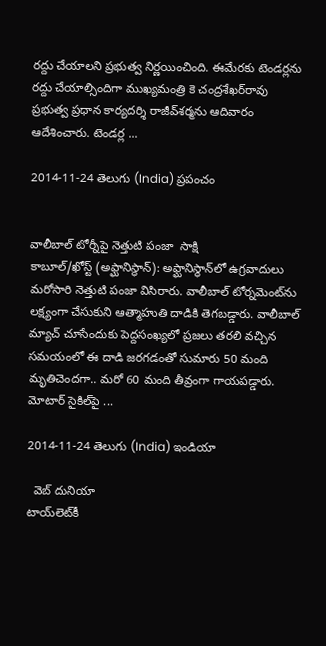రద్దు చేయాలని ప్రభుత్వ నిర్ణయించింది. ఈమేరకు టెండర్లను రద్దు చేయాల్సిందిగా ముఖ్యమంత్రి కె చంద్రశేఖర్‌రావు ప్రభుత్వ ప్రధాన కార్యదర్శి రాజీవ్‌శర్మను ఆదివారం ఆదేశించారు. టెండర్ల ...

2014-11-24 తెలుగు (India) ప్రపంచం


వాలీబాల్ టోర్నీపై నెత్తుటి పంజా  సాక్షి
కాబూల్/ఖోస్ట్ (అఫ్ఘానిస్థాన్): అఫ్ఘానిస్థాన్‌లో ఉగ్రవాదులు మరోసారి నెత్తుటి పంజా విసిరారు. వాలీబాల్ టోర్నమెంట్‌ను లక్ష్యంగా చేసుకుని ఆత్మాహుతి దాడికి తెగబడ్డారు. వాలీబాల్ మ్యాచ్ చూసేందుకు పెద్దసంఖ్యలో ప్రజలు తరలి వచ్చిన సమయంలో ఈ దాడి జరగడంతో సుమారు 50 మంది మృతిచెందగా.. మరో 60 మంది తీవ్రంగా గాయపడ్డారు. మోటార్ సైకిల్‌పై ...

2014-11-24 తెలుగు (India) ఇండియా

  వెబ్ దునియా
టాయ్‌లెట్‌కీ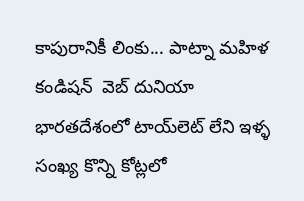కాపురానికీ లింకు... పాట్నా మహిళ కండిషన్  వెబ్ దునియా
భారతదేశంలో టాయ్‌లెట్ లేని ఇళ్ళ సంఖ్య కొన్ని కోట్లలో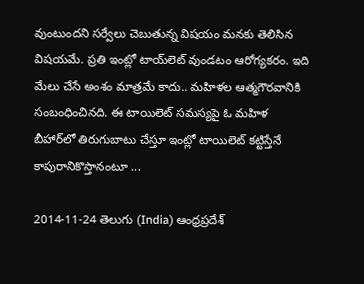వుంటుందని సర్వేలు చెబుతున్న విషయం మనకు తెలిసిన విషయమే. ప్రతి ఇంట్లో టాయ్‌లెట్ వుండటం ఆరోగ్యకరం. ఇది మేలు చేసే అంశం మాత్రమే కాదు.. మహిళల ఆత్మగౌరవానికి సంబంధించినది. ఈ టాయిలెట్ సమస్యపై ఓ మహిళ బీహార్‌లో తిరుగుబాటు చేస్తూ ఇంట్లో టాయిలెట్ కట్టిస్తేనే కాపురానికొస్తానంటూ ...

2014-11-24 తెలుగు (India) ఆంధ్రప్రదేశ్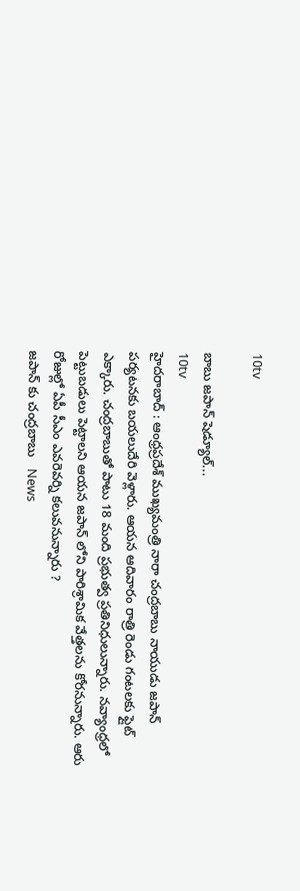10tv

బాబు జపాన్ షెడ్యూల్...
10tv
హైదరాబాద్ : ఆంధ్రప్రదేశ్ ముఖ్యమంత్రి నారా చంద్రబాబు నాయుడు జపాన్ పర్యటనకు బయలుదేరి వెళ్లారు. ఆయన ఆదివారం రాత్రి రెండు గంటలకు ఫ్లైట్ ఎక్కారు. చంద్రబాబుతో పాటు 18 మంది ప్రభుత్వ ప్రతినిధులున్నారు. నవ్యాంధ్రలో పెట్టుబడులు పెట్టాలని ఆయన జపాన్ లోని పారిశ్రామిక వేత్తలను కోరనున్నారు. ఆరు రోజుల్లో ఏపీ సీఎం ఎవరెవర్ని కలువనున్నారు ?
జపాన్ కు చంద్రబాబు   News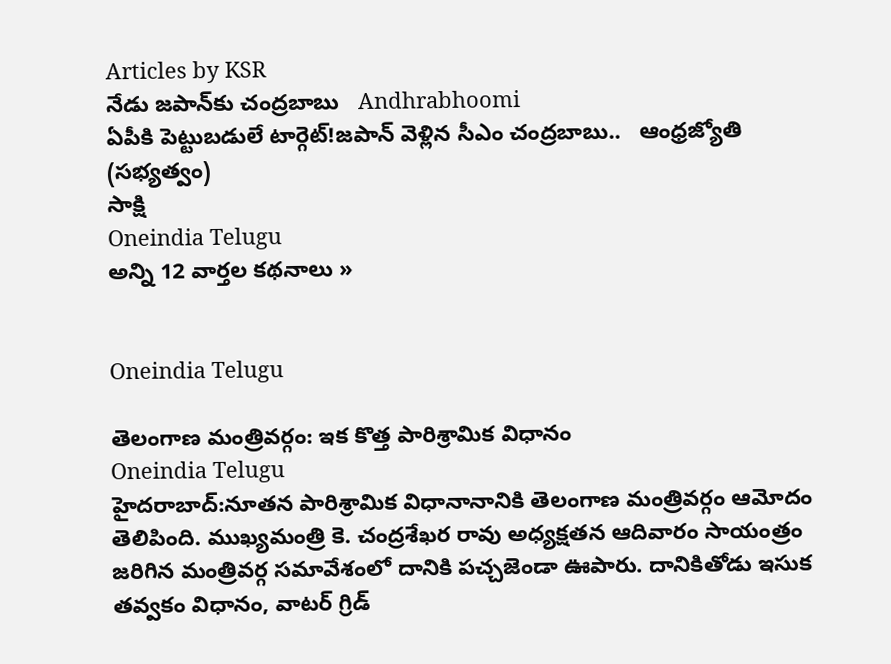Articles by KSR
నేడు జపాన్‌కు చంద్రబాబు   Andhrabhoomi
ఏపీకి పెట్టుబడులే టార్గెట్‌!జపాన్‌ వెళ్లిన సీఎం చంద్రబాబు..   ఆంధ్రజ్యోతి (సభ్యత్వం)
సాక్షి
Oneindia Telugu
అన్ని 12 వార్తల కథనాలు »


Oneindia Telugu

తెలంగాణ మంత్రివర్గం: ఇక కొత్త పారిశ్రామిక విధానం
Oneindia Telugu
హైదరాబాద్:నూతన పారిశ్రామిక విధానానానికి తెలంగాణ మంత్రివర్గం ఆమోదం తెలిపింది. ముఖ్యమంత్రి కె. చంద్రశేఖర రావు అధ్యక్షతన ఆదివారం సాయంత్రం జరిగిన మంత్రివర్గ సమావేశంలో దానికి పచ్చజెండా ఊపారు. దానికితోడు ఇసుక తవ్వకం విధానం, వాటర్‌ గ్రిడ్‌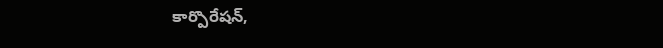కార్పొరేషన్‌,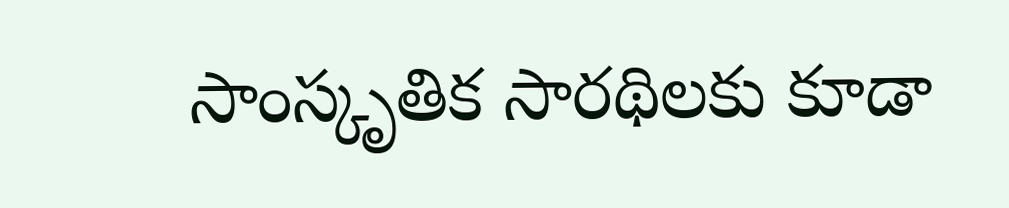సాంస్కృతిక సారథిలకు కూడా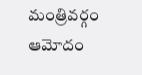మంత్రివర్గం ఆమోదం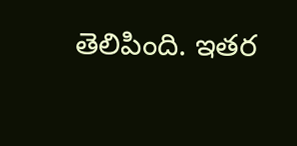తెలిపింది. ఇతర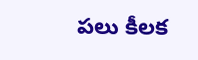పలు కీలక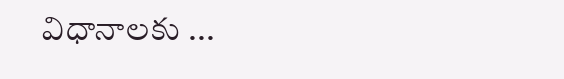విధానాలకు ...